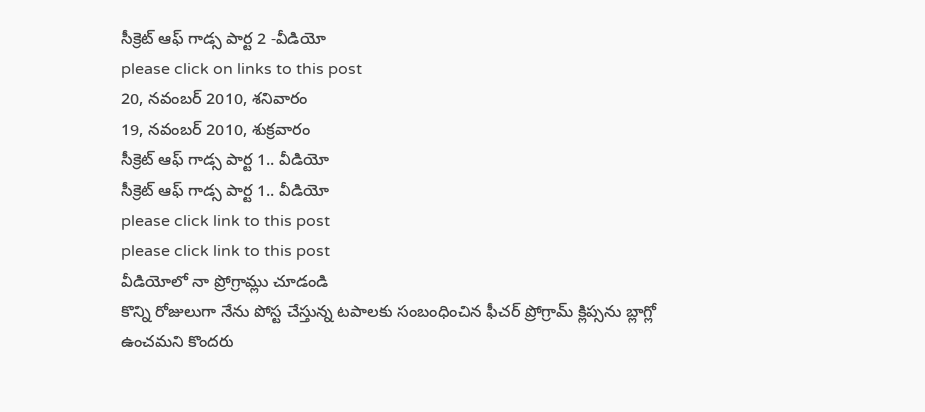సీక్రెట్ ఆఫ్ గాడ్స పార్ట 2 -వీడియో
please click on links to this post
20, నవంబర్ 2010, శనివారం
19, నవంబర్ 2010, శుక్రవారం
సీక్రెట్ ఆఫ్ గాడ్స పార్ట 1.. వీడియో
సీక్రెట్ ఆఫ్ గాడ్స పార్ట 1.. వీడియో
please click link to this post
please click link to this post
వీడియోలో నా ప్రోగ్రామ్లు చూడండి
కొన్ని రోజులుగా నేను పోస్ట చేస్తున్న టపాలకు సంబంధించిన ఫీచర్ ప్రోగ్రామ్ క్లిప్సను బ్లాగ్లో ఉంచమని కొందరు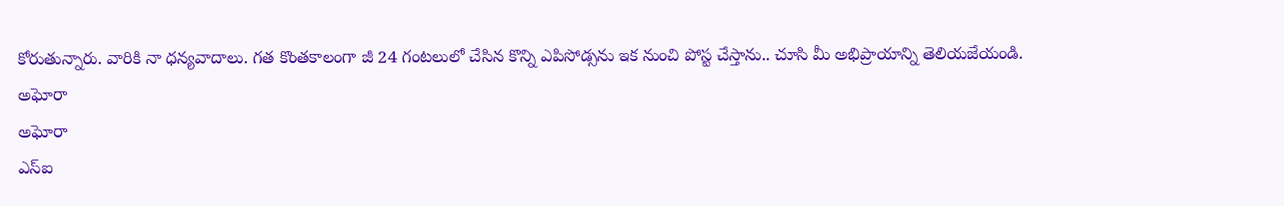కోరుతున్నారు. వారికి నా ధన్యవాదాలు. గత కొంతకాలంగా జీ 24 గంటలులో చేసిన కొన్ని ఎపిసోడ్సను ఇక నుంచి పోస్ట చేస్తాను.. చూసి మీ అభిప్రాయాన్ని తెలియజేయండి.
అఘోరా
అఘోరా
ఎస్ఐ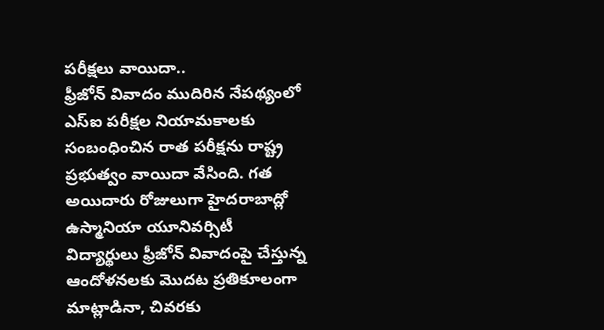పరీక్షలు వాయిదా..
ఫ్రీజోన్ వివాదం ముదిరిన నేపథ్యంలో ఎస్ఐ పరీక్షల నియామకాలకు సంబంధించిన రాత పరీక్షను రాష్ట్ర ప్రభుత్వం వాయిదా వేసింది. గత అయిదారు రోజులుగా హైదరాబాద్లో ఉస్మానియా యూనివర్సిటీ విద్యార్థులు ఫ్రీజోన్ వివాదంపై చేస్తున్న ఆందోళనలకు మొదట ప్రతికూలంగా మాట్లాడినా, చివరకు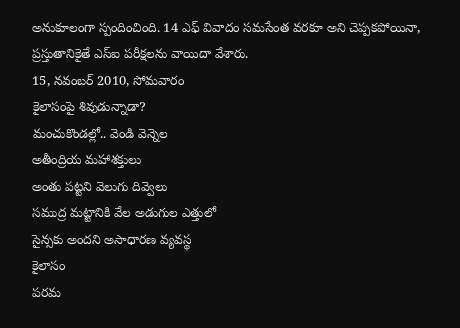అనుకూలంగా స్పందించింది. 14 ఎఫ్ వివాదం సమసేంత వరకూ అని చెప్పకపోయినా, ప్రస్తుతానికైతే ఎస్ఐ పరీక్షలను వాయిదా వేశారు.
15, నవంబర్ 2010, సోమవారం
కైలాసంపై శివుడున్నాడా?
మంచుకొండల్లో.. వెండి వెన్నెల
అతీంద్రియ మహాశక్తులు
అంతు పట్టని వెలుగు దివ్వెలు
సముద్ర మట్టానికి వేల అడుగుల ఎత్తులో
సైన్సకు అందని అసాధారణ వ్యవస్థ
కైలాసం
పరమ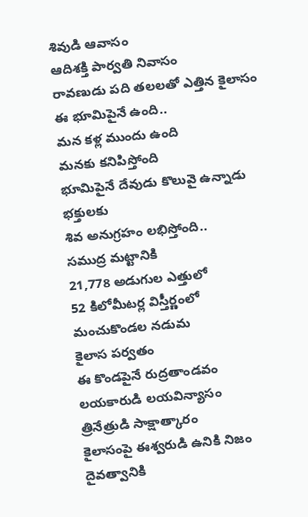శివుడి ఆవాసం
ఆదిశక్తి పార్వతి నివాసం
రావణుడు పది తలలతో ఎత్తిన కైలాసం
ఈ భూమిపైనే ఉంది..
మన కళ్ల ముందు ఉంది
మనకు కనిపిస్తోంది
భూమిపైనే దేవుడు కొలువై ఉన్నాడు
భక్తులకు
శివ అనుగ్రహం లభిస్తోంది..
సముద్ర మట్టానికి
21,778 అడుగుల ఎత్తులో
52 కిలోమీటర్ల విస్తీర్ణంలో
మంచుకొండల నడుమ
కైలాస పర్వతం
ఈ కొండపైనే రుద్రతాండవం
లయకారుడి లయవిన్యాసం
త్రినేత్రుడి సాక్షాత్కారం
కైలాసంపై ఈశ్వరుడి ఉనికి నిజం
దైవత్వానికి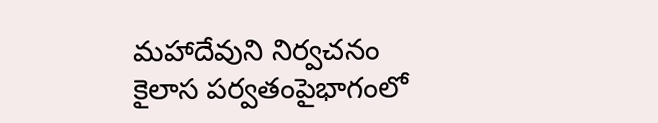మహాదేవుని నిర్వచనం
కైలాస పర్వతంపైభాగంలో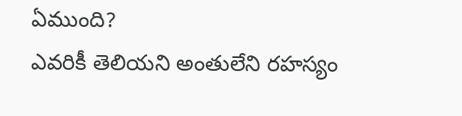ఏముంది?
ఎవరికీ తెలియని అంతులేని రహస్యం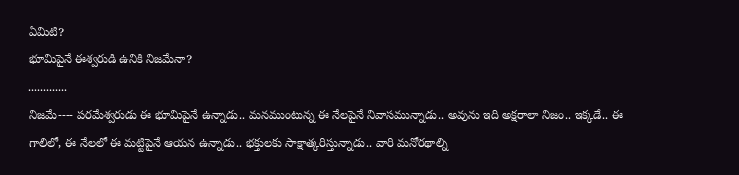ఏమిటి?
భూమిపైనే ఈశ్వరుడి ఉనికి నిజమేనా?
.............
నిజమే---- పరమేశ్వరుడు ఈ భూమిపైనే ఉన్నాడు.. మనముంటున్న ఈ నేలపైనే నివాసమున్నాడు.. అవును ఇది అక్షరాలా నిజం.. ఇక్కడే.. ఈ గాలిలో, ఈ నేలలో ఈ మట్టిపైనే ఆయన ఉన్నాడు.. భక్తులకు సాక్షాత్కరిస్తున్నాడు.. వారి మనోరథాల్ని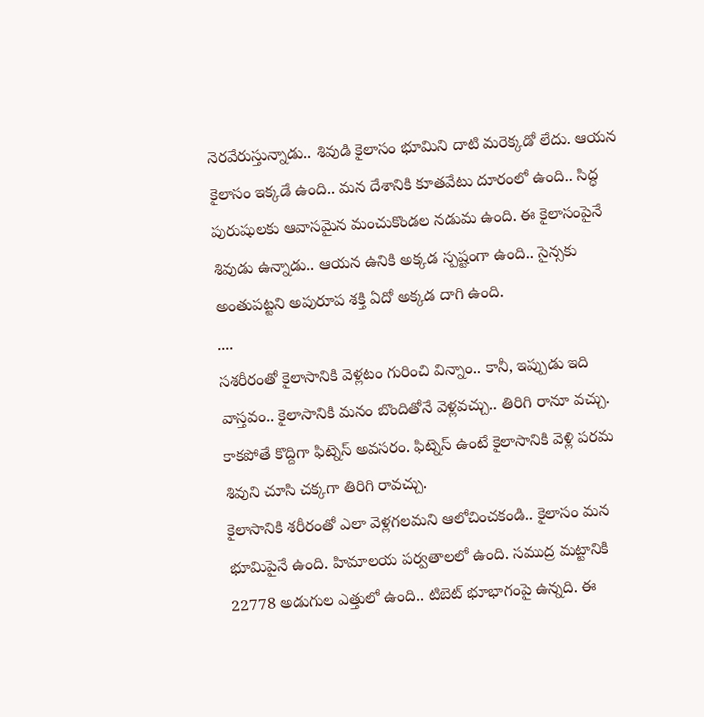నెరవేరుస్తున్నాడు.. శివుడి కైలాసం భూమిని దాటి మరెక్కడో లేదు. ఆయన కైలాసం ఇక్కడే ఉంది.. మన దేశానికి కూతవేటు దూరంలో ఉంది.. సిద్ధ పురుషులకు ఆవాసమైన మంచుకొండల నడుమ ఉంది. ఈ కైలాసంపైనే శివుడు ఉన్నాడు.. ఆయన ఉనికి అక్కడ స్పష్టంగా ఉంది.. సైన్సకు అంతుపట్టని అపురూప శక్తి ఏదో అక్కడ దాగి ఉంది.
....
సశరీరంతో కైలాసానికి వెళ్లటం గురించి విన్నాం.. కానీ, ఇప్పుడు ఇది వాస్తవం.. కైలాసానికి మనం బొందితోనే వెళ్లవచ్చు.. తిరిగి రానూ వచ్చు. కాకపోతే కొద్దిగా ఫిట్నెస్ అవసరం. ఫిట్నెస్ ఉంటే కైలాసానికి వెళ్లి పరమ శివుని చూసి చక్కగా తిరిగి రావచ్చు.
కైలాసానికి శరీరంతో ఎలా వెళ్లగలమని ఆలోచించకండి.. కైలాసం మన భూమిపైనే ఉంది. హిమాలయ పర్వతాలలో ఉంది. సముద్ర మట్టానికి 22778 అడుగుల ఎత్తులో ఉంది.. టిబెట్ భూభాగంపై ఉన్నది. ఈ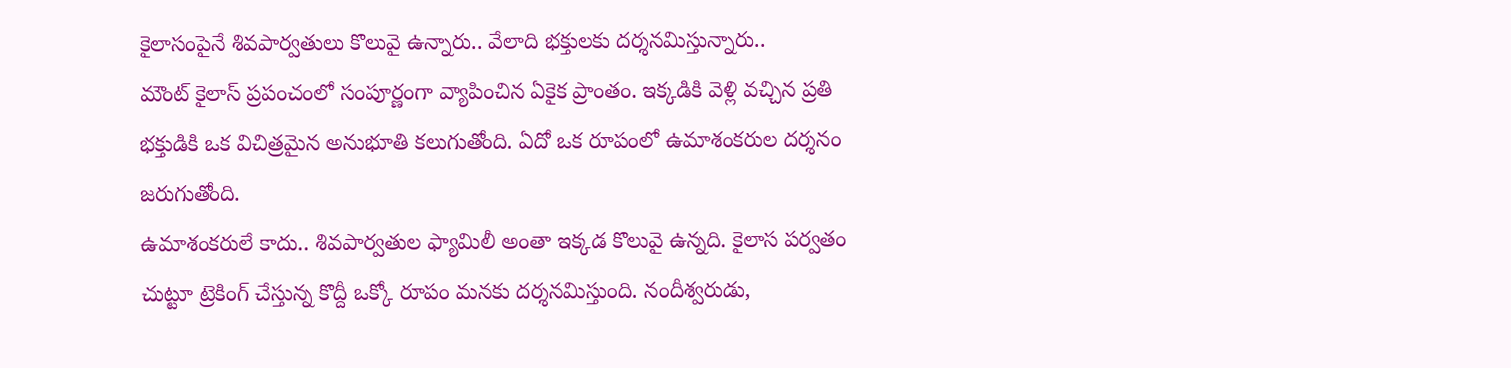కైలాసంపైనే శివపార్వతులు కొలువై ఉన్నారు.. వేలాది భక్తులకు దర్శనమిస్తున్నారు..
మౌంట్ కైలాస్ ప్రపంచంలో సంపూర్ణంగా వ్యాపించిన ఏకైక ప్రాంతం. ఇక్కడికి వెళ్లి వచ్చిన ప్రతి భక్తుడికి ఒక విచిత్రమైన అనుభూతి కలుగుతోంది. ఏదో ఒక రూపంలో ఉమాశంకరుల దర్శనం జరుగుతోంది.
ఉమాశంకరులే కాదు.. శివపార్వతుల ఫ్యామిలీ అంతా ఇక్కడ కొలువై ఉన్నది. కైలాస పర్వతం చుట్టూ ట్రెకింగ్ చేస్తున్న కొద్దీ ఒక్కో రూపం మనకు దర్శనమిస్తుంది. నందీశ్వరుడు,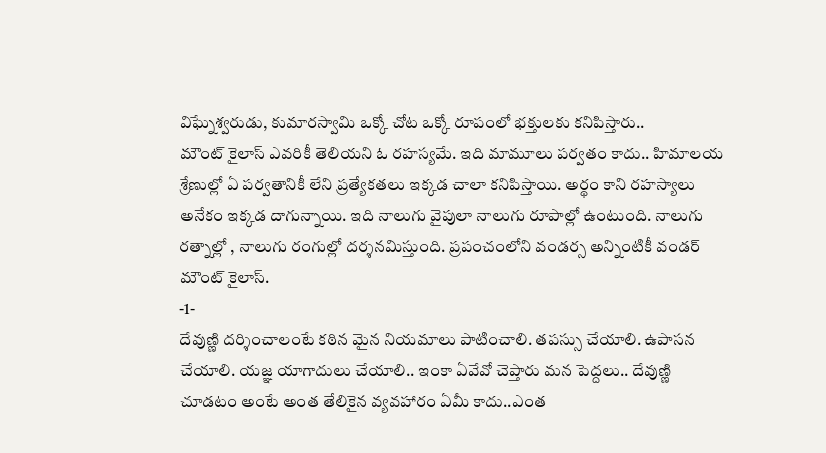విఘ్నేశ్వరుడు, కుమారస్వామి ఒక్కో చోట ఒక్కో రూపంలో భక్తులకు కనిపిస్తారు..
మౌంట్ కైలాస్ ఎవరికీ తెలియని ఓ రహస్యమే. ఇది మామూలు పర్వతం కాదు.. హిమాలయ శ్రేణుల్లో ఏ పర్వతానికీ లేని ప్రత్యేకతలు ఇక్కడ చాలా కనిపిస్తాయి. అర్థం కాని రహస్యాలు అనేకం ఇక్కడ దాగున్నాయి. ఇది నాలుగు వైపులా నాలుగు రూపాల్లో ఉంటుంది. నాలుగు రత్నాల్లో , నాలుగు రంగుల్లో దర్శనమిస్తుంది. ప్రపంచంలోని వండర్స అన్నింటికీ వండర్ మౌంట్ కైలాస్.
-1-
దేవుణ్ణి దర్శించాలంటే కఠిన మైన నియమాలు పాటించాలి. తపస్సు చేయాలి. ఉపాసన చేయాలి. యజ్ఞ యాగాదులు చేయాలి.. ఇంకా ఏవేవో చెప్తారు మన పెద్దలు.. దేవుణ్ణి చూడటం అంటే అంత తేలికైన వ్యవహారం ఏమీ కాదు..ఎంత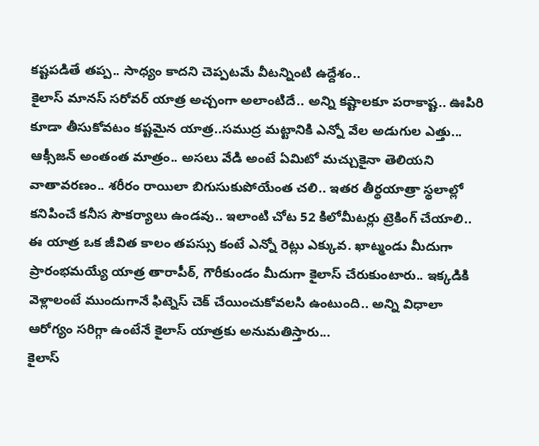కష్టపడితే తప్ప.. సాధ్యం కాదని చెప్పటమే వీటన్నింటి ఉద్దేశం..
కైలాస్ మానస్ సరోవర్ యాత్ర అచ్చంగా అలాంటిదే.. అన్ని కష్టాలకూ పరాకాష్ట.. ఊపిరి కూడా తీసుకోవటం కష్టమైన యాత్ర..సముద్ర మట్టానికి ఎన్నో వేల అడుగుల ఎత్తు... ఆక్సీజన్ అంతంత మాత్రం.. అసలు వేడి అంటే ఏమిటో మచ్చుకైనా తెలియని వాతావరణం.. శరీరం రాయిలా బిగుసుకుపోయేంత చలి.. ఇతర తీర్థయాత్రా స్థలాల్లో కనిపించే కనీస సౌకర్యాలు ఉండవు.. ఇలాంటి చోట 52 కిలోమీటర్లు ట్రెకింగ్ చేయాలి..
ఈ యాత్ర ఒక జీవిత కాలం తపస్సు కంటే ఎన్నో రెట్లు ఎక్కువ. ఖాట్మండు మీదుగా ప్రారంభమయ్యే యాత్ర తారాపీఠ్, గౌరీకుండం మీదుగా కైలాస్ చేరుకుంటారు.. ఇక్కడికి వెళ్లాలంటే ముందుగానే ఫిట్నెస్ చెక్ చేయించుకోవలసి ఉంటుంది.. అన్ని విధాలా ఆరోగ్యం సరిగ్గా ఉంటేనే కైలాస్ యాత్రకు అనుమతిస్తారు...
కైలాస్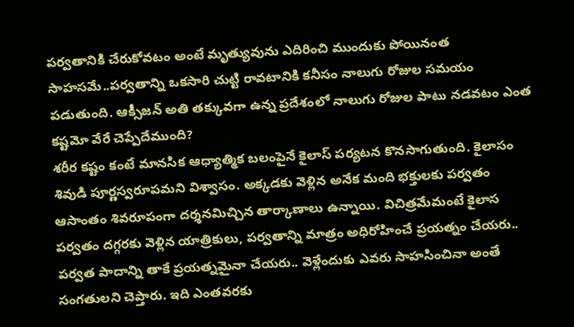పర్వతానికి చేరుకోవటం అంటే మృత్యువును ఎదిరించి ముందుకు పోయినంత సాహసమే..పర్వతాన్ని ఒకసారి చుట్టి రావటానికి కనీసం నాలుగు రోజుల సమయం పడుతుంది. ఆక్సీజన్ అతి తక్కువగా ఉన్న ప్రదేశంలో నాలుగు రోజుల పాటు నడవటం ఎంత కష్టమో వేరే చెప్పేదేముంది?
శరీర కష్టం కంటే మానసిక ఆధ్యాత్మిక బలంపైనే కైలాస్ పర్యటన కొనసాగుతుంది. కైలాసం శివుడి పూర్ణస్వరూపమని విశ్వాసం. అక్కడకు వెళ్లిన అనేక మంది భక్తులకు పర్వతం ఆసాంతం శివరూపంగా దర్శనమిచ్చిన తార్కాణాలు ఉన్నాయి. విచిత్రమేమంటే కైలాస పర్వతం దగ్గరకు వెళ్లిన యాత్రికులు, పర్వతాన్ని మాత్రం అధిరోహించే ప్రయత్నం చేయరు.. పర్వత పాదాన్ని తాకే ప్రయత్నమైనా చేయరు.. వెళ్లేందుకు ఎవరు సాహసించినా అంతే సంగతులని చెప్తారు. ఇది ఎంతవరకు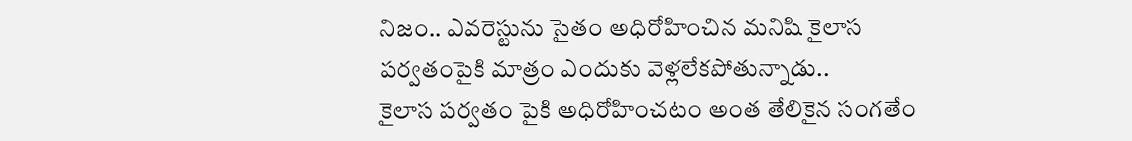నిజం.. ఎవరెస్టును సైతం అధిరోహించిన మనిషి కైలాస పర్వతంపైకి మాత్రం ఎందుకు వెళ్లలేకపోతున్నాడు..
కైలాస పర్వతం పైకి అధిరోహించటం అంత తేలికైన సంగతేం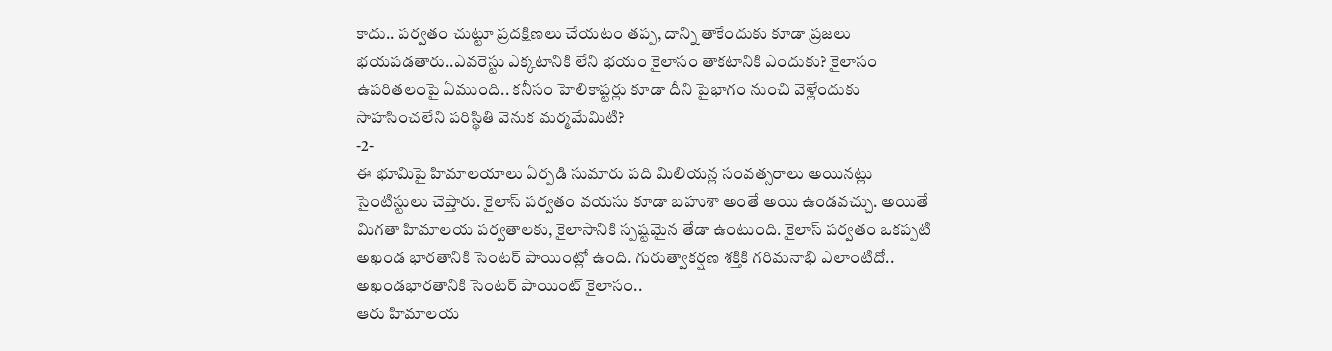కాదు.. పర్వతం చుట్టూ ప్రదక్షిణలు చేయటం తప్ప, దాన్ని తాకేందుకు కూడా ప్రజలు భయపడతారు..ఎవరెస్టు ఎక్కటానికి లేని భయం కైలాసం తాకటానికి ఎందుకు? కైలాసం ఉపరితలంపై ఏముంది.. కనీసం హెలికాప్టర్లు కూడా దీని పైభాగం నుంచి వెళ్లేందుకు సాహసించలేని పరిస్థితి వెనుక మర్మమేమిటి?
-2-
ఈ భూమిపై హిమాలయాలు ఏర్పడి సుమారు పది మిలియన్ల సంవత్సరాలు అయినట్లు సైంటిస్టులు చెప్తారు. కైలాస్ పర్వతం వయసు కూడా బహుశా అంతే అయి ఉండవచ్చు. అయితే మిగతా హిమాలయ పర్వతాలకు, కైలాసానికి స్పష్టమైన తేడా ఉంటుంది. కైలాస్ పర్వతం ఒకప్పటి అఖండ భారతానికి సెంటర్ పాయింట్లో ఉంది. గురుత్వాకర్షణ శక్తికి గరిమనాభి ఎలాంటిదో.. అఖండభారతానికి సెంటర్ పాయింట్ కైలాసం..
ఆరు హిమాలయ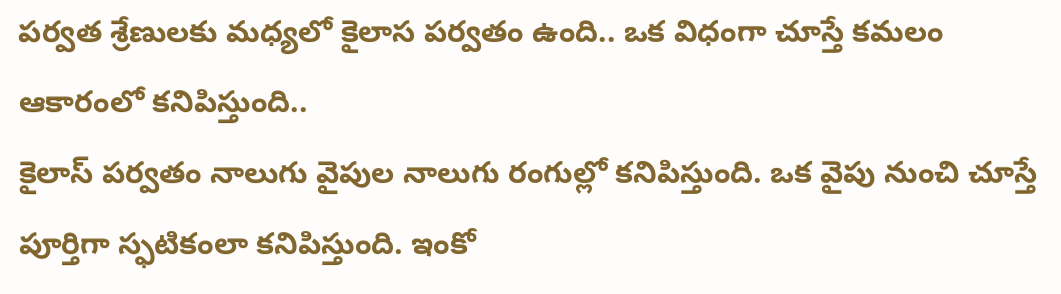పర్వత శ్రేణులకు మధ్యలో కైలాస పర్వతం ఉంది.. ఒక విధంగా చూస్తే కమలం ఆకారంలో కనిపిస్తుంది..
కైలాస్ పర్వతం నాలుగు వైపుల నాలుగు రంగుల్లో కనిపిస్తుంది. ఒక వైపు నుంచి చూస్తే పూర్తిగా స్ఫటికంలా కనిపిస్తుంది. ఇంకో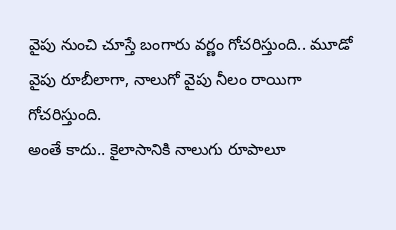వైపు నుంచి చూస్తే బంగారు వర్ణం గోచరిస్తుంది.. మూడో వైపు రూబీలాగా, నాలుగో వైపు నీలం రాయిగా గోచరిస్తుంది.
అంతే కాదు.. కైలాసానికి నాలుగు రూపాలూ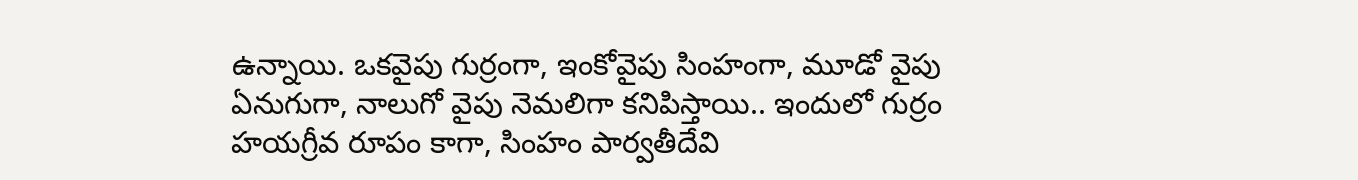ఉన్నాయి. ఒకవైపు గుర్రంగా, ఇంకోవైపు సింహంగా, మూడో వైపు ఏనుగుగా, నాలుగో వైపు నెమలిగా కనిపిస్తాయి.. ఇందులో గుర్రం హయగ్రీవ రూపం కాగా, సింహం పార్వతీదేవి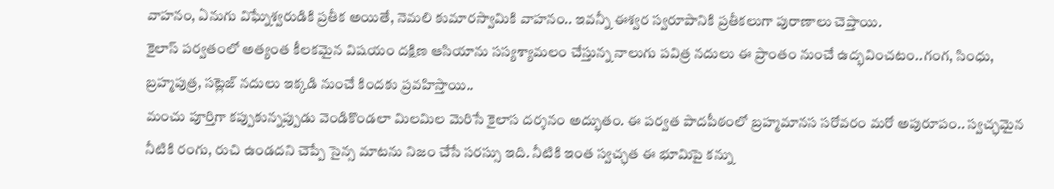వాహనం, ఏనుగు విఘ్నేశ్వరుడికి ప్రతీక అయితే, నెమలి కుమారస్వామికి వాహనం.. ఇవన్నీ ఈశ్వర స్వరూపానికి ప్రతీకలుగా పురాణాలు చెప్తాయి.
కైలాస్ పర్వతంలో అత్యంత కీలకమైన విషయం దక్షిణ ఆసియాను సస్యశ్యామలం చేస్తున్న నాలుగు పవిత్ర నదులు ఈ ప్రాంతం నుంచే ఉద్భవించటం..గంగ, సింధు, బ్రహ్మపుత్ర, సట్లెజ్ నదులు ఇక్కడి నుంచే కిందకు ప్రవహిస్తాయి..
మంచు పూర్తిగా కప్పుకున్నప్పుడు వెండికొండలా మిలమిల మెరిసే కైలాస దర్శనం అద్భుతం. ఈ పర్వత పాదపీఠంలో బ్రహ్మమానస సరోవరం మరో అపురూపం.. స్వచ్ఛమైన నీటికి రంగు, రుచి ఉండదని చెప్పే సైన్స మాటను నిజం చేసే సరస్సు ఇది. నీటికి ఇంత స్వచ్ఛత ఈ భూమిపై కన్ను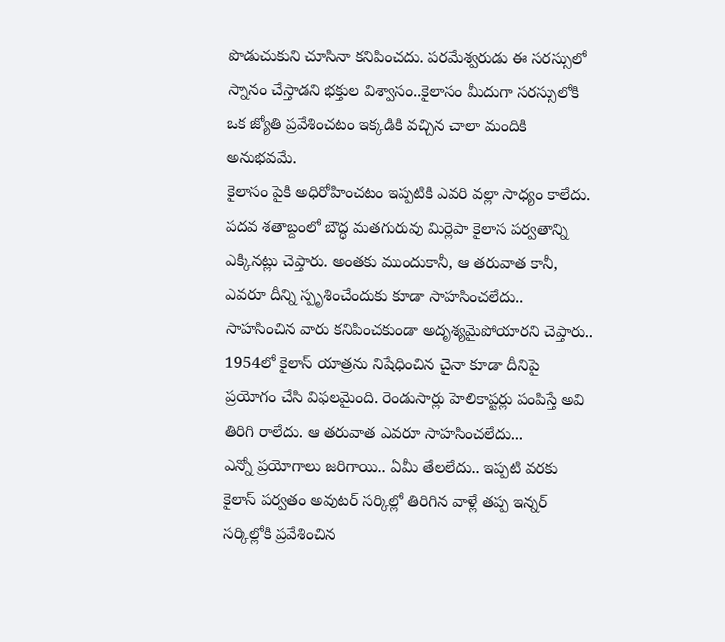పొడుచుకుని చూసినా కనిపించదు. పరమేశ్వరుడు ఈ సరస్సులో స్నానం చేస్తాడని భక్తుల విశ్వాసం..కైలాసం మీదుగా సరస్సులోకి ఒక జ్యోతి ప్రవేశించటం ఇక్కడికి వచ్చిన చాలా మందికి అనుభవమే.
కైలాసం పైకి అధిరోహించటం ఇప్పటికి ఎవరి వల్లా సాధ్యం కాలేదు. పదవ శతాబ్దంలో బౌద్ధ మతగురువు మిర్లెపా కైలాస పర్వతాన్ని ఎక్కినట్లు చెప్తారు. అంతకు ముందుకానీ, ఆ తరువాత కానీ, ఎవరూ దీన్ని స్పృశించేందుకు కూడా సాహసించలేదు.. సాహసించిన వారు కనిపించకుండా అదృశ్యమైపోయారని చెప్తారు.. 1954లో కైలాస్ యాత్రను నిషేధించిన చైనా కూడా దీనిపై ప్రయోగం చేసి విఫలమైంది. రెండుసార్లు హెలికాప్టర్లు పంపిస్తే అవి తిరిగి రాలేదు. ఆ తరువాత ఎవరూ సాహసించలేదు...
ఎన్నో ప్రయోగాలు జరిగాయి.. ఏమీ తేలలేదు.. ఇప్పటి వరకు కైలాస్ పర్వతం అవుటర్ సర్కిల్లో తిరిగిన వాళ్లే తప్ప ఇన్నర్ సర్కిల్లోకి ప్రవేశించిన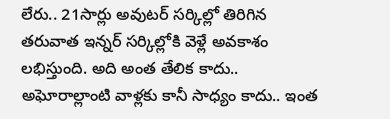లేరు.. 21సార్లు అవుటర్ సర్కిల్లో తిరిగిన తరువాత ఇన్నర్ సర్కిల్లోకి వెళ్లే అవకాశం లభిస్తుంది. అది అంత తేలిక కాదు.. అఘోరాల్లాంటి వాళ్లకు కానీ సాధ్యం కాదు.. ఇంత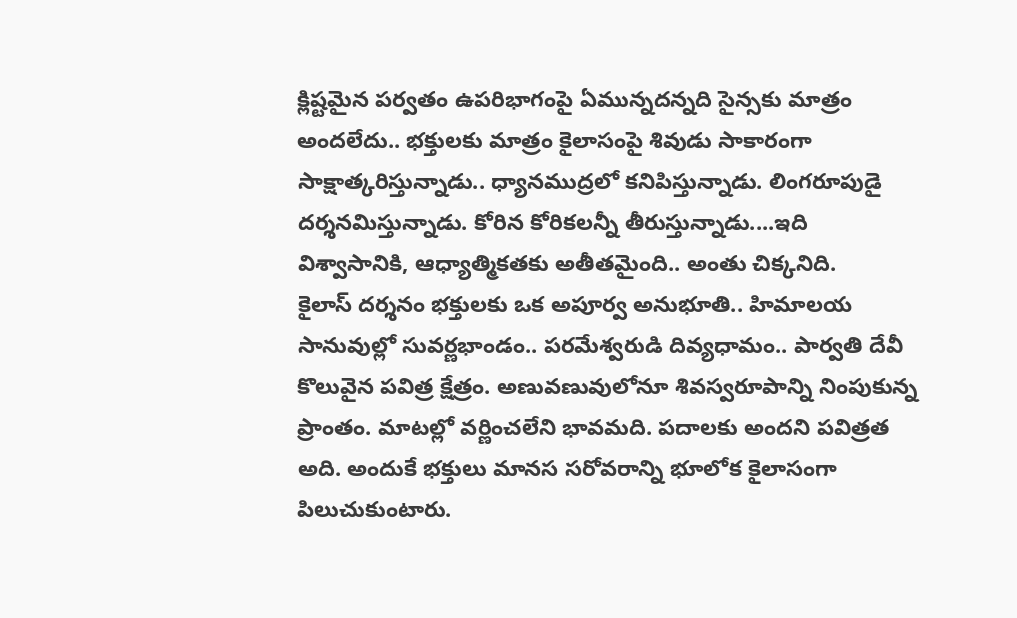క్లిష్టమైన పర్వతం ఉపరిభాగంపై ఏమున్నదన్నది సైన్సకు మాత్రం అందలేదు.. భక్తులకు మాత్రం కైలాసంపై శివుడు సాకారంగా సాక్షాత్కరిస్తున్నాడు.. ధ్యానముద్రలో కనిపిస్తున్నాడు. లింగరూపుడై దర్శనమిస్తున్నాడు. కోరిన కోరికలన్నీ తీరుస్తున్నాడు....ఇది విశ్వాసానికి, ఆధ్యాత్మికతకు అతీతమైంది.. అంతు చిక్కనిది.
కైలాస్ దర్శనం భక్తులకు ఒక అపూర్వ అనుభూతి.. హిమాలయ సానువుల్లో సువర్ణభాండం.. పరమేశ్వరుడి దివ్యధామం.. పార్వతి దేవీ కొలువైన పవిత్ర క్షేత్రం. అణువణువులోనూ శివస్వరూపాన్ని నింపుకున్న ప్రాంతం. మాటల్లో వర్ణించలేని భావమది. పదాలకు అందని పవిత్రత అది. అందుకే భక్తులు మానస సరోవరాన్ని భూలోక కైలాసంగా పిలుచుకుంటారు.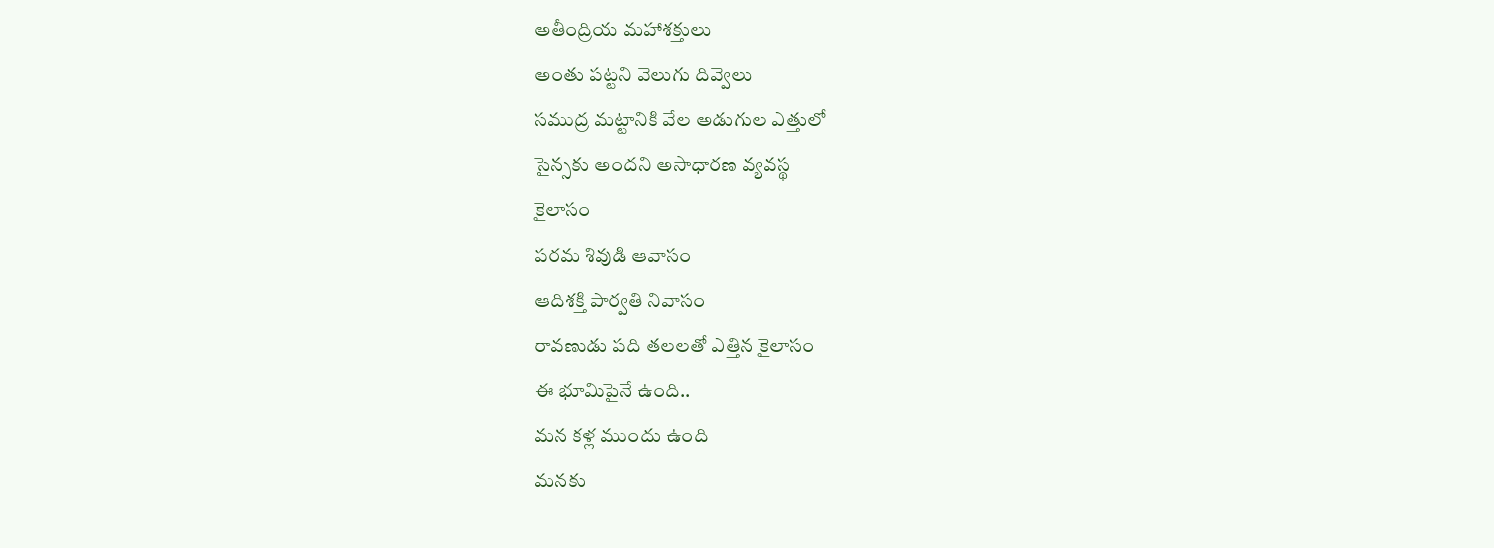అతీంద్రియ మహాశక్తులు
అంతు పట్టని వెలుగు దివ్వెలు
సముద్ర మట్టానికి వేల అడుగుల ఎత్తులో
సైన్సకు అందని అసాధారణ వ్యవస్థ
కైలాసం
పరమ శివుడి ఆవాసం
ఆదిశక్తి పార్వతి నివాసం
రావణుడు పది తలలతో ఎత్తిన కైలాసం
ఈ భూమిపైనే ఉంది..
మన కళ్ల ముందు ఉంది
మనకు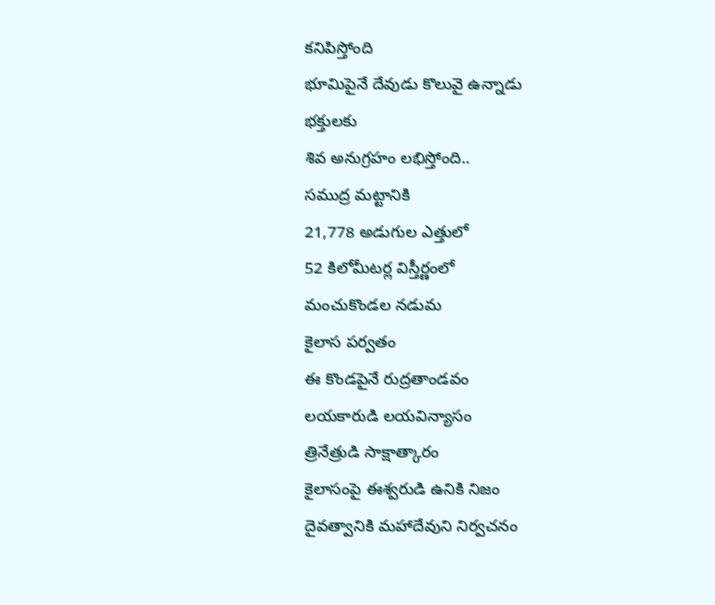కనిపిస్తోంది
భూమిపైనే దేవుడు కొలువై ఉన్నాడు
భక్తులకు
శివ అనుగ్రహం లభిస్తోంది..
సముద్ర మట్టానికి
21,778 అడుగుల ఎత్తులో
52 కిలోమీటర్ల విస్తీర్ణంలో
మంచుకొండల నడుమ
కైలాస పర్వతం
ఈ కొండపైనే రుద్రతాండవం
లయకారుడి లయవిన్యాసం
త్రినేత్రుడి సాక్షాత్కారం
కైలాసంపై ఈశ్వరుడి ఉనికి నిజం
దైవత్వానికి మహాదేవుని నిర్వచనం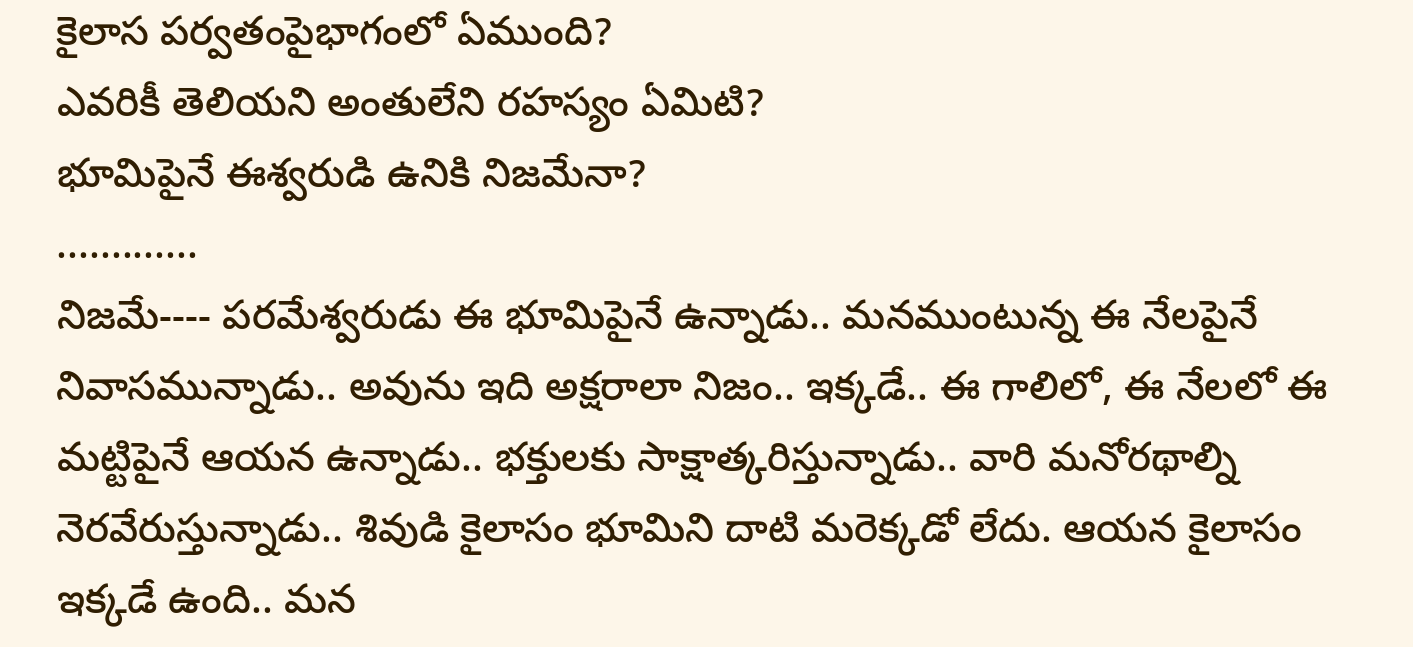కైలాస పర్వతంపైభాగంలో ఏముంది?
ఎవరికీ తెలియని అంతులేని రహస్యం ఏమిటి?
భూమిపైనే ఈశ్వరుడి ఉనికి నిజమేనా?
.............
నిజమే---- పరమేశ్వరుడు ఈ భూమిపైనే ఉన్నాడు.. మనముంటున్న ఈ నేలపైనే నివాసమున్నాడు.. అవును ఇది అక్షరాలా నిజం.. ఇక్కడే.. ఈ గాలిలో, ఈ నేలలో ఈ మట్టిపైనే ఆయన ఉన్నాడు.. భక్తులకు సాక్షాత్కరిస్తున్నాడు.. వారి మనోరథాల్ని నెరవేరుస్తున్నాడు.. శివుడి కైలాసం భూమిని దాటి మరెక్కడో లేదు. ఆయన కైలాసం ఇక్కడే ఉంది.. మన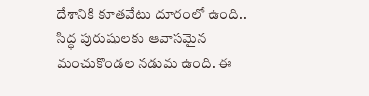దేశానికి కూతవేటు దూరంలో ఉంది.. సిద్ధ పురుషులకు ఆవాసమైన మంచుకొండల నడుమ ఉంది. ఈ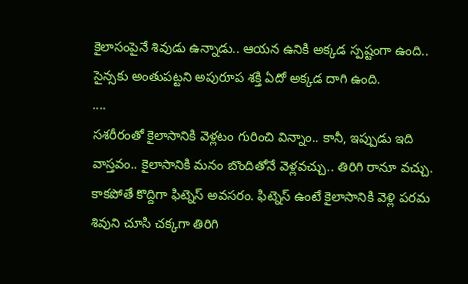కైలాసంపైనే శివుడు ఉన్నాడు.. ఆయన ఉనికి అక్కడ స్పష్టంగా ఉంది.. సైన్సకు అంతుపట్టని అపురూప శక్తి ఏదో అక్కడ దాగి ఉంది.
....
సశరీరంతో కైలాసానికి వెళ్లటం గురించి విన్నాం.. కానీ, ఇప్పుడు ఇది వాస్తవం.. కైలాసానికి మనం బొందితోనే వెళ్లవచ్చు.. తిరిగి రానూ వచ్చు. కాకపోతే కొద్దిగా ఫిట్నెస్ అవసరం. ఫిట్నెస్ ఉంటే కైలాసానికి వెళ్లి పరమ శివుని చూసి చక్కగా తిరిగి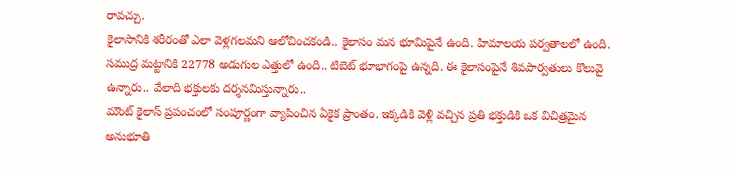రావచ్చు.
కైలాసానికి శరీరంతో ఎలా వెళ్లగలమని ఆలోచించకండి.. కైలాసం మన భూమిపైనే ఉంది. హిమాలయ పర్వతాలలో ఉంది. సముద్ర మట్టానికి 22778 అడుగుల ఎత్తులో ఉంది.. టిబెట్ భూభాగంపై ఉన్నది. ఈ కైలాసంపైనే శివపార్వతులు కొలువై ఉన్నారు.. వేలాది భక్తులకు దర్శనమిస్తున్నారు..
మౌంట్ కైలాస్ ప్రపంచంలో సంపూర్ణంగా వ్యాపించిన ఏకైక ప్రాంతం. ఇక్కడికి వెళ్లి వచ్చిన ప్రతి భక్తుడికి ఒక విచిత్రమైన అనుభూతి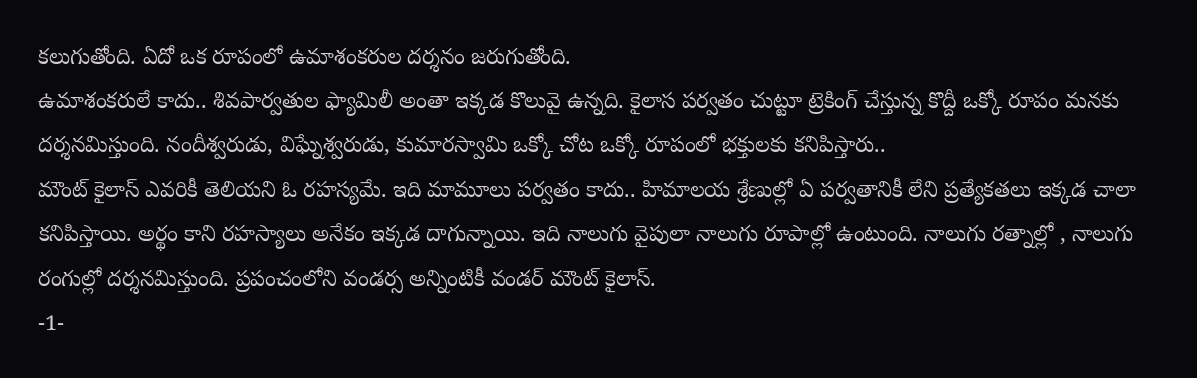కలుగుతోంది. ఏదో ఒక రూపంలో ఉమాశంకరుల దర్శనం జరుగుతోంది.
ఉమాశంకరులే కాదు.. శివపార్వతుల ఫ్యామిలీ అంతా ఇక్కడ కొలువై ఉన్నది. కైలాస పర్వతం చుట్టూ ట్రెకింగ్ చేస్తున్న కొద్దీ ఒక్కో రూపం మనకు దర్శనమిస్తుంది. నందీశ్వరుడు, విఘ్నేశ్వరుడు, కుమారస్వామి ఒక్కో చోట ఒక్కో రూపంలో భక్తులకు కనిపిస్తారు..
మౌంట్ కైలాస్ ఎవరికీ తెలియని ఓ రహస్యమే. ఇది మామూలు పర్వతం కాదు.. హిమాలయ శ్రేణుల్లో ఏ పర్వతానికీ లేని ప్రత్యేకతలు ఇక్కడ చాలా కనిపిస్తాయి. అర్థం కాని రహస్యాలు అనేకం ఇక్కడ దాగున్నాయి. ఇది నాలుగు వైపులా నాలుగు రూపాల్లో ఉంటుంది. నాలుగు రత్నాల్లో , నాలుగు రంగుల్లో దర్శనమిస్తుంది. ప్రపంచంలోని వండర్స అన్నింటికీ వండర్ మౌంట్ కైలాస్.
-1-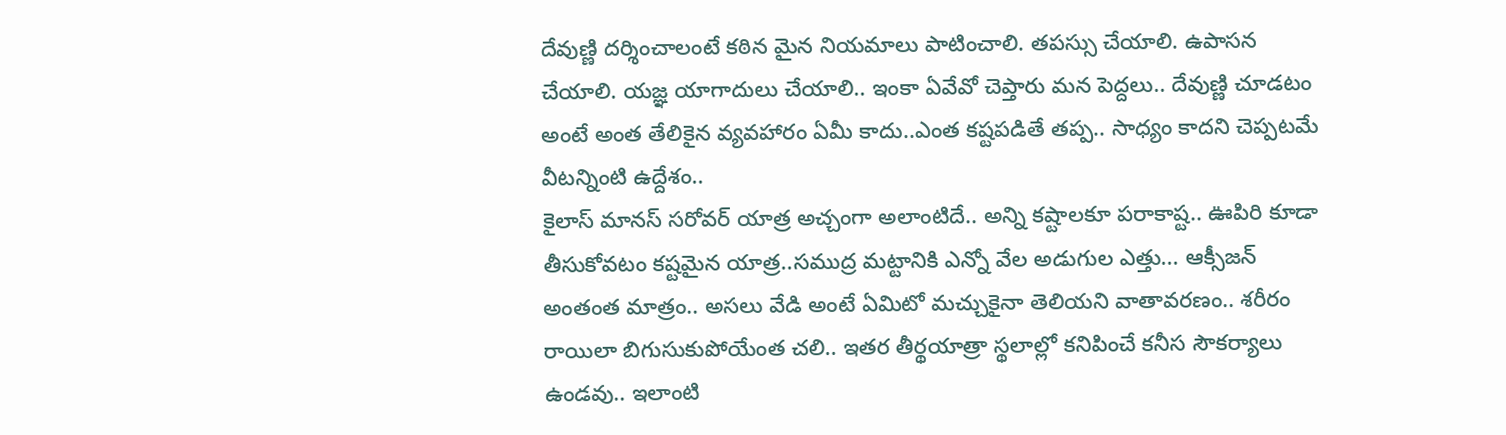దేవుణ్ణి దర్శించాలంటే కఠిన మైన నియమాలు పాటించాలి. తపస్సు చేయాలి. ఉపాసన చేయాలి. యజ్ఞ యాగాదులు చేయాలి.. ఇంకా ఏవేవో చెప్తారు మన పెద్దలు.. దేవుణ్ణి చూడటం అంటే అంత తేలికైన వ్యవహారం ఏమీ కాదు..ఎంత కష్టపడితే తప్ప.. సాధ్యం కాదని చెప్పటమే వీటన్నింటి ఉద్దేశం..
కైలాస్ మానస్ సరోవర్ యాత్ర అచ్చంగా అలాంటిదే.. అన్ని కష్టాలకూ పరాకాష్ట.. ఊపిరి కూడా తీసుకోవటం కష్టమైన యాత్ర..సముద్ర మట్టానికి ఎన్నో వేల అడుగుల ఎత్తు... ఆక్సీజన్ అంతంత మాత్రం.. అసలు వేడి అంటే ఏమిటో మచ్చుకైనా తెలియని వాతావరణం.. శరీరం రాయిలా బిగుసుకుపోయేంత చలి.. ఇతర తీర్థయాత్రా స్థలాల్లో కనిపించే కనీస సౌకర్యాలు ఉండవు.. ఇలాంటి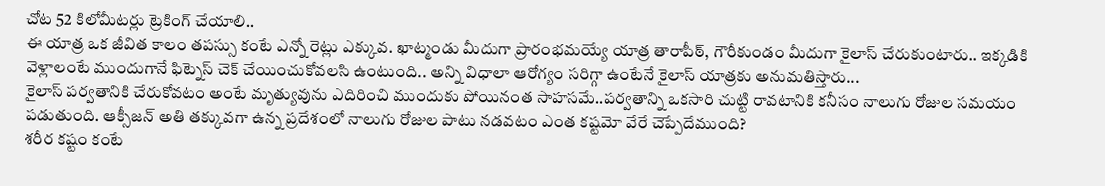చోట 52 కిలోమీటర్లు ట్రెకింగ్ చేయాలి..
ఈ యాత్ర ఒక జీవిత కాలం తపస్సు కంటే ఎన్నో రెట్లు ఎక్కువ. ఖాట్మండు మీదుగా ప్రారంభమయ్యే యాత్ర తారాపీఠ్, గౌరీకుండం మీదుగా కైలాస్ చేరుకుంటారు.. ఇక్కడికి వెళ్లాలంటే ముందుగానే ఫిట్నెస్ చెక్ చేయించుకోవలసి ఉంటుంది.. అన్ని విధాలా ఆరోగ్యం సరిగ్గా ఉంటేనే కైలాస్ యాత్రకు అనుమతిస్తారు...
కైలాస్ పర్వతానికి చేరుకోవటం అంటే మృత్యువును ఎదిరించి ముందుకు పోయినంత సాహసమే..పర్వతాన్ని ఒకసారి చుట్టి రావటానికి కనీసం నాలుగు రోజుల సమయం పడుతుంది. ఆక్సీజన్ అతి తక్కువగా ఉన్న ప్రదేశంలో నాలుగు రోజుల పాటు నడవటం ఎంత కష్టమో వేరే చెప్పేదేముంది?
శరీర కష్టం కంటే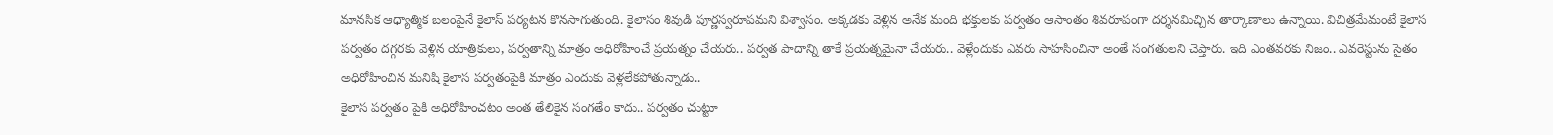మానసిక ఆధ్యాత్మిక బలంపైనే కైలాస్ పర్యటన కొనసాగుతుంది. కైలాసం శివుడి పూర్ణస్వరూపమని విశ్వాసం. అక్కడకు వెళ్లిన అనేక మంది భక్తులకు పర్వతం ఆసాంతం శివరూపంగా దర్శనమిచ్చిన తార్కాణాలు ఉన్నాయి. విచిత్రమేమంటే కైలాస పర్వతం దగ్గరకు వెళ్లిన యాత్రికులు, పర్వతాన్ని మాత్రం అధిరోహించే ప్రయత్నం చేయరు.. పర్వత పాదాన్ని తాకే ప్రయత్నమైనా చేయరు.. వెళ్లేందుకు ఎవరు సాహసించినా అంతే సంగతులని చెప్తారు. ఇది ఎంతవరకు నిజం.. ఎవరెస్టును సైతం అధిరోహించిన మనిషి కైలాస పర్వతంపైకి మాత్రం ఎందుకు వెళ్లలేకపోతున్నాడు..
కైలాస పర్వతం పైకి అధిరోహించటం అంత తేలికైన సంగతేం కాదు.. పర్వతం చుట్టూ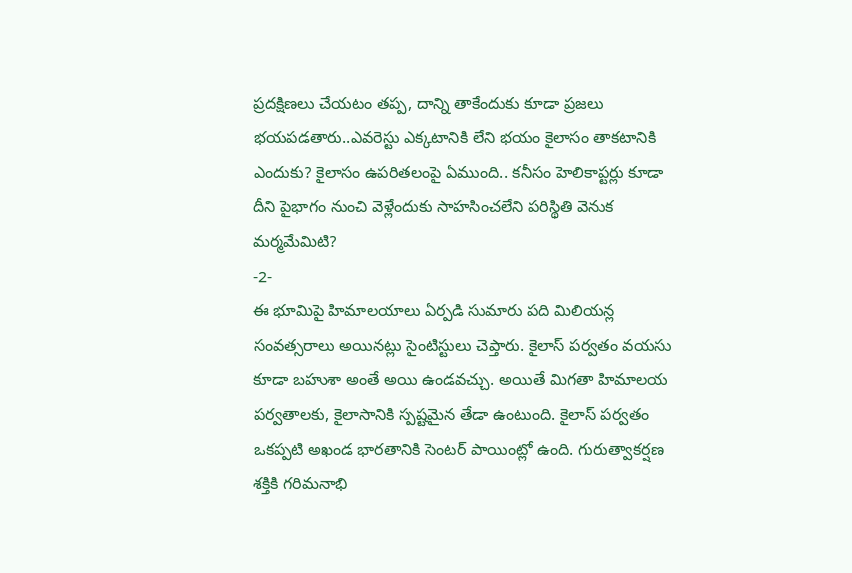ప్రదక్షిణలు చేయటం తప్ప, దాన్ని తాకేందుకు కూడా ప్రజలు భయపడతారు..ఎవరెస్టు ఎక్కటానికి లేని భయం కైలాసం తాకటానికి ఎందుకు? కైలాసం ఉపరితలంపై ఏముంది.. కనీసం హెలికాప్టర్లు కూడా దీని పైభాగం నుంచి వెళ్లేందుకు సాహసించలేని పరిస్థితి వెనుక మర్మమేమిటి?
-2-
ఈ భూమిపై హిమాలయాలు ఏర్పడి సుమారు పది మిలియన్ల సంవత్సరాలు అయినట్లు సైంటిస్టులు చెప్తారు. కైలాస్ పర్వతం వయసు కూడా బహుశా అంతే అయి ఉండవచ్చు. అయితే మిగతా హిమాలయ పర్వతాలకు, కైలాసానికి స్పష్టమైన తేడా ఉంటుంది. కైలాస్ పర్వతం ఒకప్పటి అఖండ భారతానికి సెంటర్ పాయింట్లో ఉంది. గురుత్వాకర్షణ శక్తికి గరిమనాభి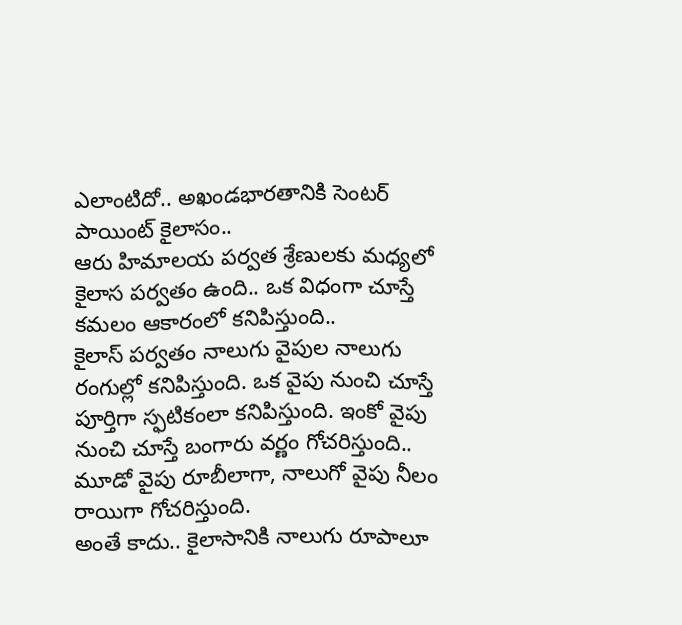ఎలాంటిదో.. అఖండభారతానికి సెంటర్ పాయింట్ కైలాసం..
ఆరు హిమాలయ పర్వత శ్రేణులకు మధ్యలో కైలాస పర్వతం ఉంది.. ఒక విధంగా చూస్తే కమలం ఆకారంలో కనిపిస్తుంది..
కైలాస్ పర్వతం నాలుగు వైపుల నాలుగు రంగుల్లో కనిపిస్తుంది. ఒక వైపు నుంచి చూస్తే పూర్తిగా స్ఫటికంలా కనిపిస్తుంది. ఇంకో వైపు నుంచి చూస్తే బంగారు వర్ణం గోచరిస్తుంది.. మూడో వైపు రూబీలాగా, నాలుగో వైపు నీలం రాయిగా గోచరిస్తుంది.
అంతే కాదు.. కైలాసానికి నాలుగు రూపాలూ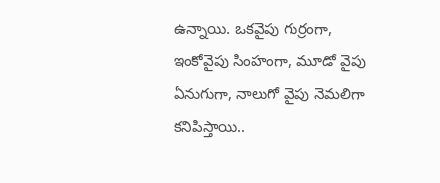ఉన్నాయి. ఒకవైపు గుర్రంగా, ఇంకోవైపు సింహంగా, మూడో వైపు ఏనుగుగా, నాలుగో వైపు నెమలిగా కనిపిస్తాయి..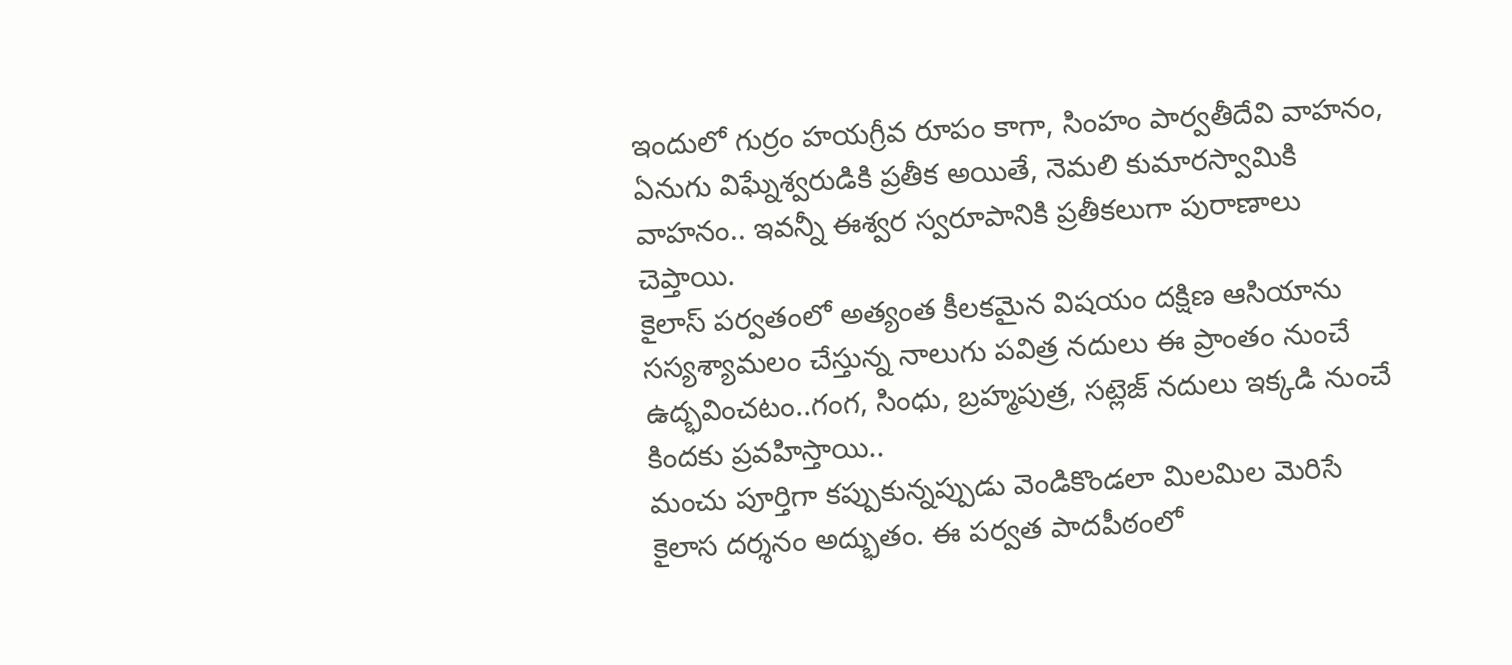ఇందులో గుర్రం హయగ్రీవ రూపం కాగా, సింహం పార్వతీదేవి వాహనం, ఏనుగు విఘ్నేశ్వరుడికి ప్రతీక అయితే, నెమలి కుమారస్వామికి వాహనం.. ఇవన్నీ ఈశ్వర స్వరూపానికి ప్రతీకలుగా పురాణాలు చెప్తాయి.
కైలాస్ పర్వతంలో అత్యంత కీలకమైన విషయం దక్షిణ ఆసియాను సస్యశ్యామలం చేస్తున్న నాలుగు పవిత్ర నదులు ఈ ప్రాంతం నుంచే ఉద్భవించటం..గంగ, సింధు, బ్రహ్మపుత్ర, సట్లెజ్ నదులు ఇక్కడి నుంచే కిందకు ప్రవహిస్తాయి..
మంచు పూర్తిగా కప్పుకున్నప్పుడు వెండికొండలా మిలమిల మెరిసే కైలాస దర్శనం అద్భుతం. ఈ పర్వత పాదపీఠంలో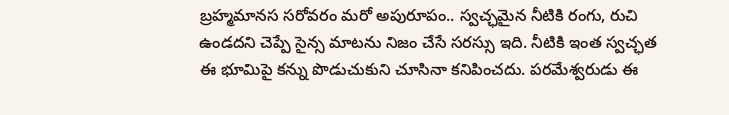బ్రహ్మమానస సరోవరం మరో అపురూపం.. స్వచ్ఛమైన నీటికి రంగు, రుచి ఉండదని చెప్పే సైన్స మాటను నిజం చేసే సరస్సు ఇది. నీటికి ఇంత స్వచ్ఛత ఈ భూమిపై కన్ను పొడుచుకుని చూసినా కనిపించదు. పరమేశ్వరుడు ఈ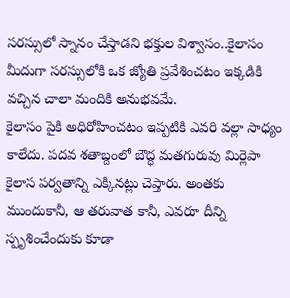సరస్సులో స్నానం చేస్తాడని భక్తుల విశ్వాసం..కైలాసం మీదుగా సరస్సులోకి ఒక జ్యోతి ప్రవేశించటం ఇక్కడికి వచ్చిన చాలా మందికి అనుభవమే.
కైలాసం పైకి అధిరోహించటం ఇప్పటికి ఎవరి వల్లా సాధ్యం కాలేదు. పదవ శతాబ్దంలో బౌద్ధ మతగురువు మిర్లెపా కైలాస పర్వతాన్ని ఎక్కినట్లు చెప్తారు. అంతకు ముందుకానీ, ఆ తరువాత కానీ, ఎవరూ దీన్ని స్పృశించేందుకు కూడా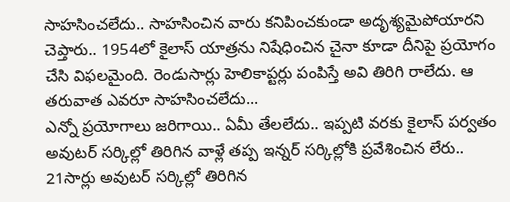సాహసించలేదు.. సాహసించిన వారు కనిపించకుండా అదృశ్యమైపోయారని చెప్తారు.. 1954లో కైలాస్ యాత్రను నిషేధించిన చైనా కూడా దీనిపై ప్రయోగం చేసి విఫలమైంది. రెండుసార్లు హెలికాప్టర్లు పంపిస్తే అవి తిరిగి రాలేదు. ఆ తరువాత ఎవరూ సాహసించలేదు...
ఎన్నో ప్రయోగాలు జరిగాయి.. ఏమీ తేలలేదు.. ఇప్పటి వరకు కైలాస్ పర్వతం అవుటర్ సర్కిల్లో తిరిగిన వాళ్లే తప్ప ఇన్నర్ సర్కిల్లోకి ప్రవేశించిన లేరు.. 21సార్లు అవుటర్ సర్కిల్లో తిరిగిన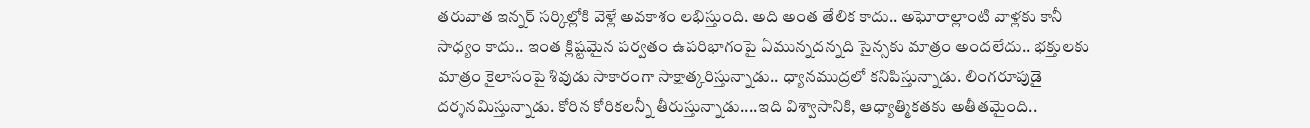తరువాత ఇన్నర్ సర్కిల్లోకి వెళ్లే అవకాశం లభిస్తుంది. అది అంత తేలిక కాదు.. అఘోరాల్లాంటి వాళ్లకు కానీ సాధ్యం కాదు.. ఇంత క్లిష్టమైన పర్వతం ఉపరిభాగంపై ఏమున్నదన్నది సైన్సకు మాత్రం అందలేదు.. భక్తులకు మాత్రం కైలాసంపై శివుడు సాకారంగా సాక్షాత్కరిస్తున్నాడు.. ధ్యానముద్రలో కనిపిస్తున్నాడు. లింగరూపుడై దర్శనమిస్తున్నాడు. కోరిన కోరికలన్నీ తీరుస్తున్నాడు....ఇది విశ్వాసానికి, ఆధ్యాత్మికతకు అతీతమైంది..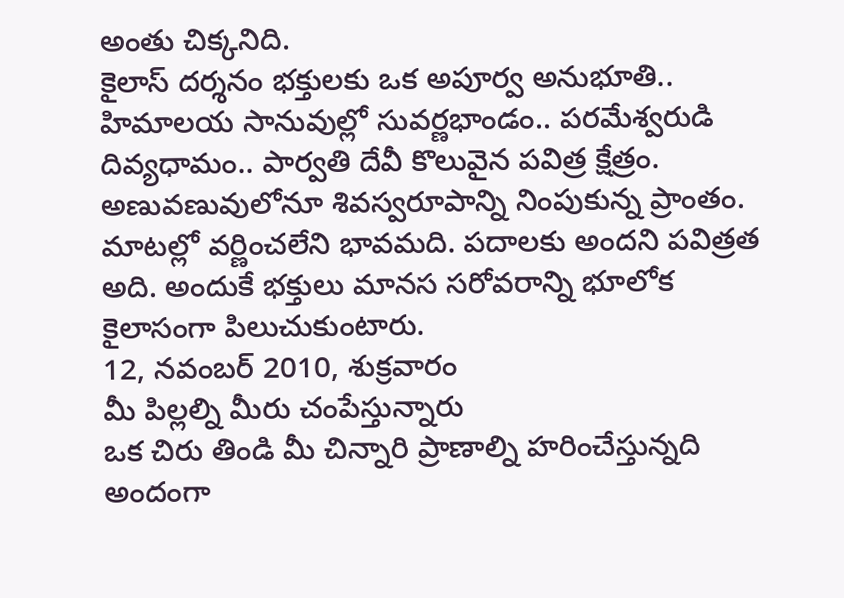అంతు చిక్కనిది.
కైలాస్ దర్శనం భక్తులకు ఒక అపూర్వ అనుభూతి.. హిమాలయ సానువుల్లో సువర్ణభాండం.. పరమేశ్వరుడి దివ్యధామం.. పార్వతి దేవీ కొలువైన పవిత్ర క్షేత్రం. అణువణువులోనూ శివస్వరూపాన్ని నింపుకున్న ప్రాంతం. మాటల్లో వర్ణించలేని భావమది. పదాలకు అందని పవిత్రత అది. అందుకే భక్తులు మానస సరోవరాన్ని భూలోక కైలాసంగా పిలుచుకుంటారు.
12, నవంబర్ 2010, శుక్రవారం
మీ పిల్లల్ని మీరు చంపేస్తున్నారు
ఒక చిరు తిండి మీ చిన్నారి ప్రాణాల్ని హరించేస్తున్నది
అందంగా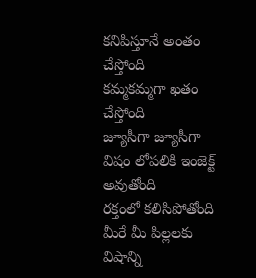కనిపిస్తూనే అంతం చేస్తోంది
కమ్మకమ్మగా ఖతం చేస్తోంది
జ్యూసీగా జ్యూసీగా విషం లోపలికి ఇంజెక్ట్ అవుతోంది
రక్తంలో కలిసిపోతోంది
మీరే మీ పిల్లలకు విషాన్ని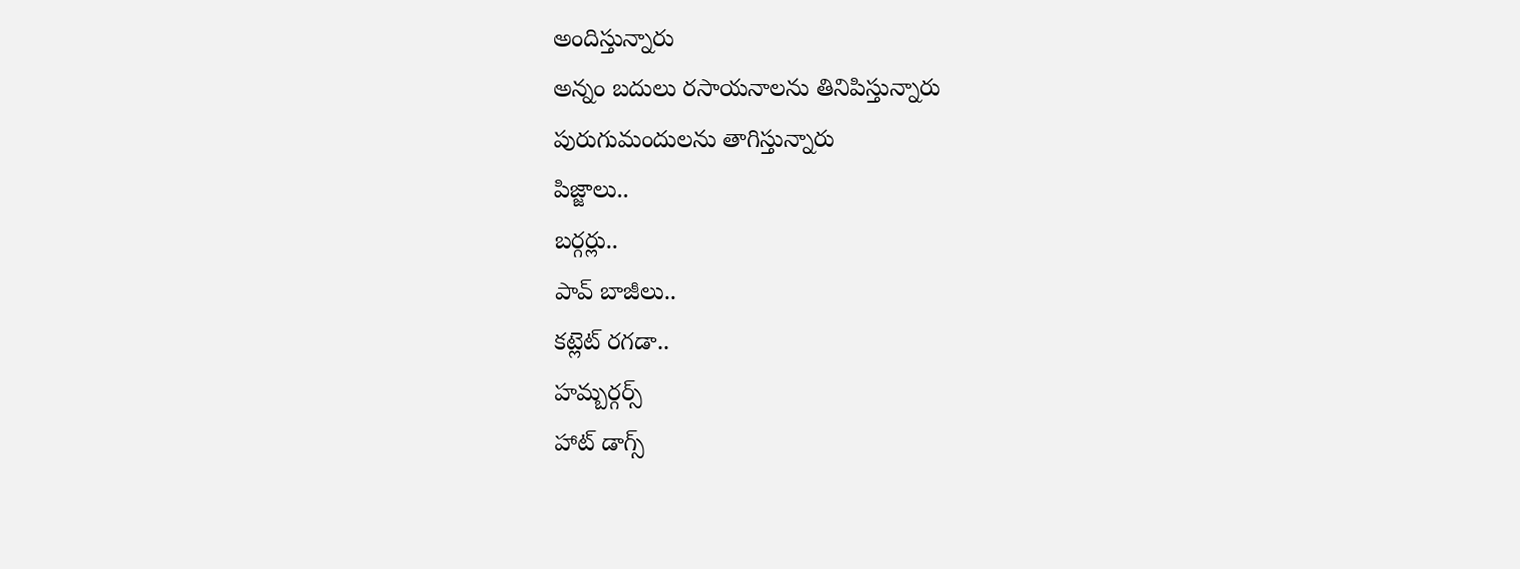అందిస్తున్నారు
అన్నం బదులు రసాయనాలను తినిపిస్తున్నారు
పురుగుమందులను తాగిస్తున్నారు
పిజ్జాలు..
బర్గర్లు..
పావ్ బాజీలు..
కట్లెట్ రగడా..
హమ్బర్గర్స్
హాట్ డాగ్స్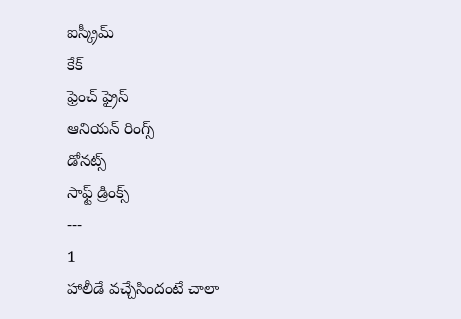ఐస్క్రీమ్
కేక్
ఫ్రెంచ్ ఫ్రైస్
ఆనియన్ రింగ్స్
డోనట్స్
సాఫ్ట్ డ్రింక్స్
---
1
హాలీడే వచ్చేసిందంటే చాలా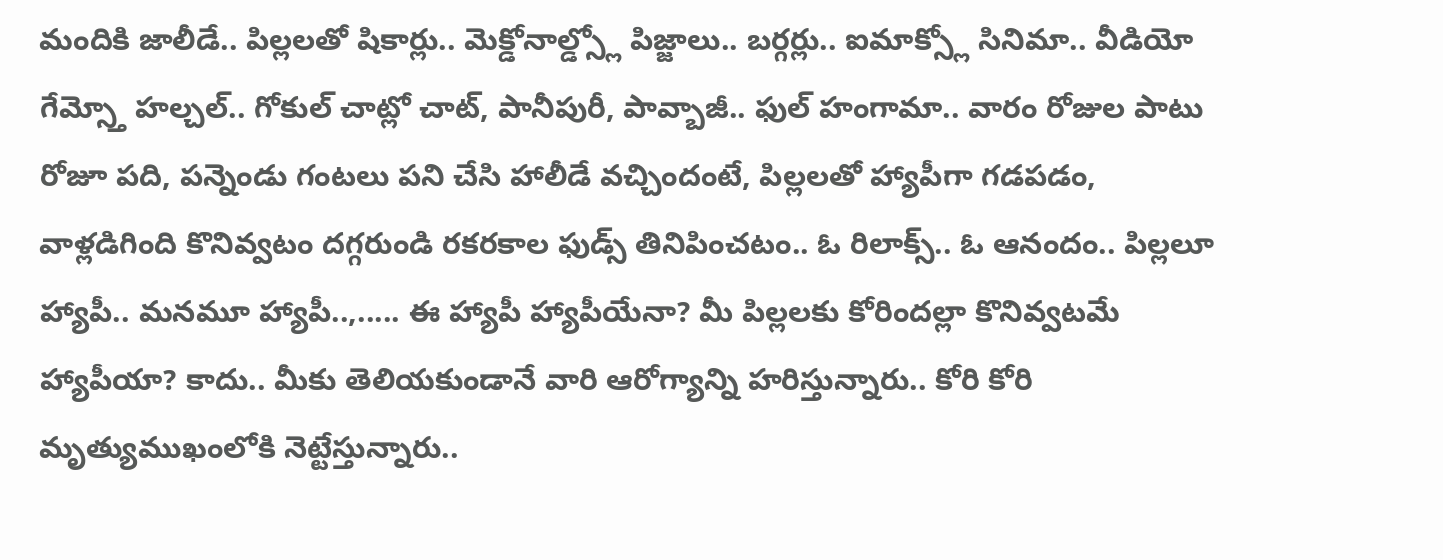మందికి జాలీడే.. పిల్లలతో షికార్లు.. మెక్డోనాల్డ్స్లో పిజ్జాలు.. బర్గర్లు.. ఐమాక్స్లో సినిమా.. వీడియో గేమ్స్తో హల్చల్.. గోకుల్ చాట్లో చాట్, పానీపురీ, పావ్బాజీ.. ఫుల్ హంగామా.. వారం రోజుల పాటు రోజూ పది, పన్నెండు గంటలు పని చేసి హాలీడే వచ్చిందంటే, పిల్లలతో హ్యాపీగా గడపడం, వాళ్లడిగింది కొనివ్వటం దగ్గరుండి రకరకాల ఫుడ్స్ తినిపించటం.. ఓ రిలాక్స్.. ఓ ఆనందం.. పిల్లలూ హ్యాపీ.. మనమూ హ్యాపీ..,..... ఈ హ్యాపీ హ్యాపీయేనా? మీ పిల్లలకు కోరిందల్లా కొనివ్వటమే హ్యాపీయా? కాదు.. మీకు తెలియకుండానే వారి ఆరోగ్యాన్ని హరిస్తున్నారు.. కోరి కోరి మృత్యుముఖంలోకి నెట్టేస్తున్నారు..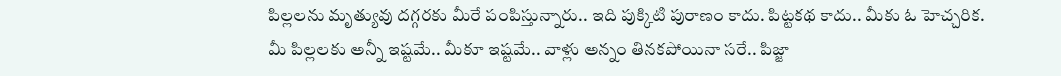పిల్లలను మృత్యువు దగ్గరకు మీరే పంపిస్తున్నారు.. ఇది పుక్కిటి పురాణం కాదు. పిట్టకథ కాదు.. మీకు ఓ హెచ్చరిక.
మీ పిల్లలకు అన్నీ ఇష్టమే.. మీకూ ఇష్టమే.. వాళ్లు అన్నం తినకపోయినా సరే.. పిజ్జా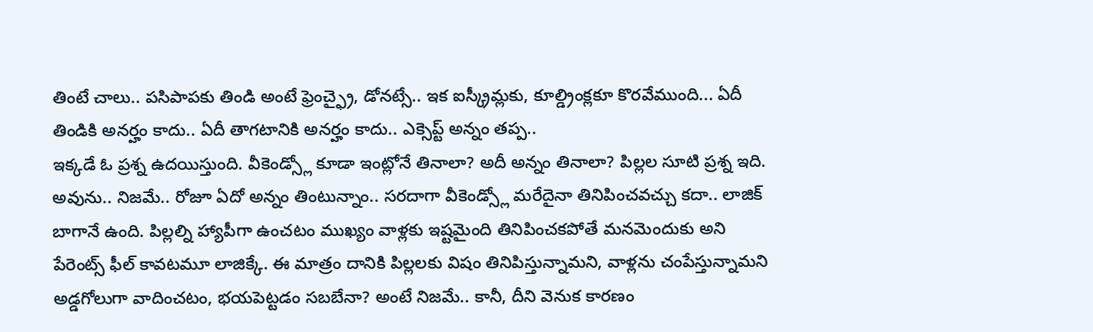తింటే చాలు.. పసిపాపకు తిండి అంటే ఫ్రెంచ్ఫ్రై, డోనట్సే.. ఇక ఐస్క్రీమ్లకు, కూల్డ్రింక్లకూ కొరవేముంది... ఏదీ తిండికి అనర్హం కాదు.. ఏదీ తాగటానికి అనర్హం కాదు.. ఎక్సెప్ట్ అన్నం తప్ప..
ఇక్కడే ఓ ప్రశ్న ఉదయిస్తుంది. వీకెండ్స్లో కూడా ఇంట్లోనే తినాలా? అదీ అన్నం తినాలా? పిల్లల సూటి ప్రశ్న ఇది. అవును.. నిజమే.. రోజూ ఏదో అన్నం తింటున్నాం.. సరదాగా వీకెండ్స్లో మరేదైనా తినిపించవచ్చు కదా.. లాజిక్ బాగానే ఉంది. పిల్లల్ని హ్యాపీగా ఉంచటం ముఖ్యం వాళ్లకు ఇష్టమైంది తినిపించకపోతే మనమెందుకు అని పేరెంట్స్ ఫీల్ కావటమూ లాజిక్కే. ఈ మాత్రం దానికి పిల్లలకు విషం తినిపిస్తున్నామని, వాళ్లను చంపేస్తున్నామని అడ్డగోలుగా వాదించటం, భయపెట్టడం సబబేనా? అంటే నిజమే.. కానీ, దీని వెనుక కారణం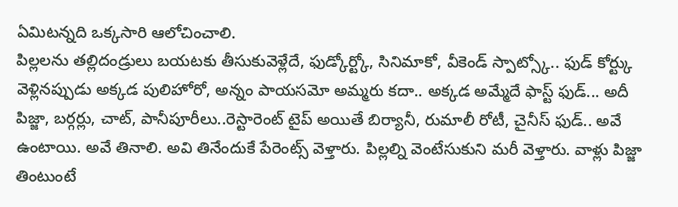ఏమిటన్నది ఒక్కసారి ఆలోచించాలి.
పిల్లలను తల్లిదండ్రులు బయటకు తీసుకువెళ్లేదే, ఫుడ్కోర్ట్కో, సినిమాకో, వీకెండ్ స్పాట్స్కో.. ఫుడ్ కోర్ట్కు వెళ్లినప్పుడు అక్కడ పులిహోరో, అన్నం పాయసమో అమ్మరు కదా.. అక్కడ అమ్మేదే ఫాస్ట్ ఫుడ్... అదీ పిజ్జా, బర్గర్లు, చాట్, పానీపూరీలు..రెస్టారెంట్ టైప్ అయితే బిర్యానీ, రుమాలీ రోటీ, చైనీస్ ఫుడ్.. అవే ఉంటాయి. అవే తినాలి. అవి తినేందుకే పేరెంట్స్ వెళ్తారు. పిల్లల్ని వెంటేసుకుని మరీ వెళ్తారు. వాళ్లు పిజ్జా తింటుంటే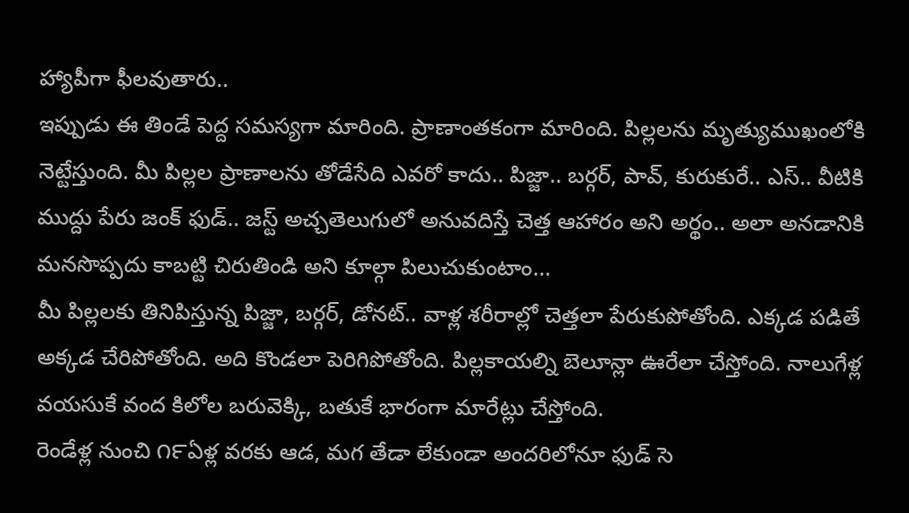హ్యాపీగా ఫీలవుతారు..
ఇప్పుడు ఈ తిండే పెద్ద సమస్యగా మారింది. ప్రాణాంతకంగా మారింది. పిల్లలను మృత్యుముఖంలోకి నెట్టేస్తుంది. మీ పిల్లల ప్రాణాలను తోడేసేది ఎవరో కాదు.. పిజ్జా.. బర్గర్, పావ్, కురుకురే.. ఎస్.. వీటికి ముద్దు పేరు జంక్ ఫుడ్.. జస్ట్ అచ్చతెలుగులో అనువదిస్తే చెత్త ఆహారం అని అర్థం.. అలా అనడానికి మనసొప్పదు కాబట్టి చిరుతిండి అని కూల్గా పిలుచుకుంటాం...
మీ పిల్లలకు తినిపిస్తున్న పిజ్జా, బర్గర్, డోనట్.. వాళ్ల శరీరాల్లో చెత్తలా పేరుకుపోతోంది. ఎక్కడ పడితే అక్కడ చేరిపోతోంది. అది కొండలా పెరిగిపోతోంది. పిల్లకాయల్ని బెలూన్లా ఊరేలా చేస్తోంది. నాలుగేళ్ల వయసుకే వంద కిలోల బరువెక్కి, బతుకే భారంగా మారేట్లు చేస్తోంది.
రెండేళ్ల నుంచి ౧౯ఏళ్ల వరకు ఆడ, మగ తేడా లేకుండా అందరిలోనూ ఫుడ్ సె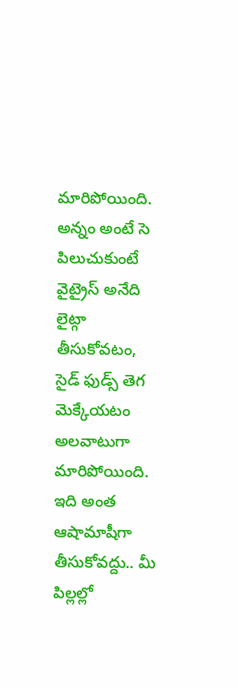మారిపోయింది. అన్నం అంటే సె పిలుచుకుంటే వైట్రైస్ అనేది లైట్గా తీసుకోవటం, సైడ్ ఫుడ్స్ తెగ మెక్కేయటం అలవాటుగా మారిపోయింది.
ఇది అంత ఆషామాషీగా తీసుకోవద్దు.. మీ పిల్లల్లో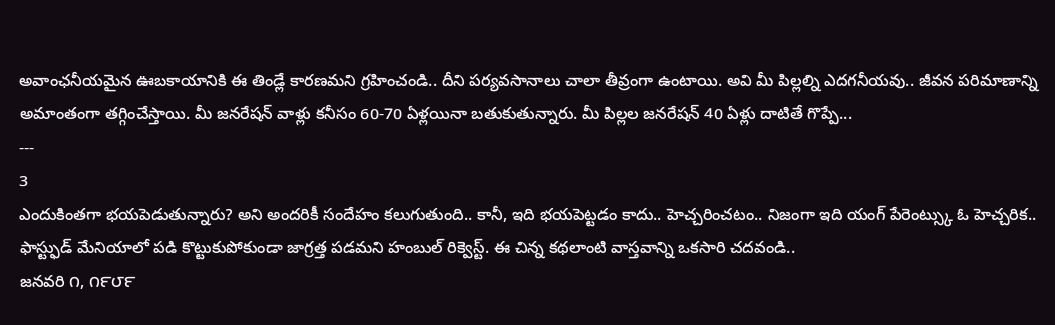అవాంఛనీయమైన ఊబకాయానికి ఈ తిండ్లే కారణమని గ్రహించండి.. దీని పర్యవసానాలు చాలా తీవ్రంగా ఉంటాయి. అవి మీ పిల్లల్ని ఎదగనీయవు.. జీవన పరిమాణాన్ని అమాంతంగా తగ్గించేస్తాయి. మీ జనరేషన్ వాళ్లు కనీసం 60-70 ఏళ్లయినా బతుకుతున్నారు. మీ పిల్లల జనరేషన్ 40 ఏళ్లు దాటితే గొప్పే...
---
3
ఎందుకింతగా భయపెడుతున్నారు? అని అందరికీ సందేహం కలుగుతుంది.. కానీ, ఇది భయపెట్టడం కాదు.. హెచ్చరించటం.. నిజంగా ఇది యంగ్ పేరెంట్స్కు ఓ హెచ్చరిక.. ఫాస్ట్ఫుడ్ మేనియాలో పడి కొట్టుకుపోకుండా జాగ్రత్త పడమని హంబుల్ రిక్వెస్ట్. ఈ చిన్న కథలాంటి వాస్తవాన్ని ఒకసారి చదవండి..
జనవరి ౧, ౧౯౮౯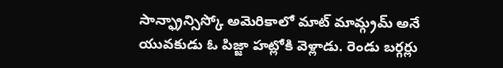సాన్ఫ్రాన్సిస్కో అమెరికాలో మాట్ మామ్గ్రమ్ అనే యువకుడు ఓ పిజ్జా హట్లోకి వెళ్లాడు. రెండు బర్గర్లు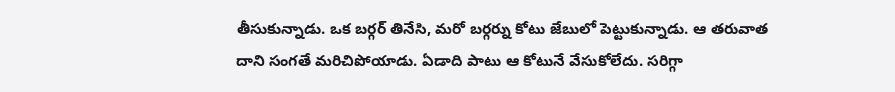తీసుకున్నాడు. ఒక బర్గర్ తినేసి, మరో బర్గర్ను కోటు జేబులో పెట్టుకున్నాడు. ఆ తరువాత దాని సంగతే మరిచిపోయాడు. ఏడాది పాటు ఆ కోటునే వేసుకోలేదు. సరిగ్గా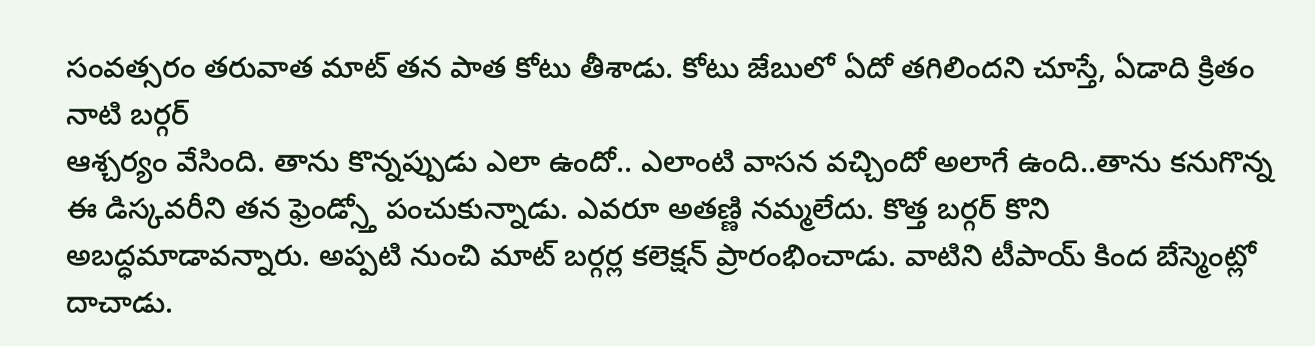సంవత్సరం తరువాత మాట్ తన పాత కోటు తీశాడు. కోటు జేబులో ఏదో తగిలిందని చూస్తే, ఏడాది క్రితం నాటి బర్గర్
ఆశ్చర్యం వేసింది. తాను కొన్నప్పుడు ఎలా ఉందో.. ఎలాంటి వాసన వచ్చిందో అలాగే ఉంది..తాను కనుగొన్న ఈ డిస్కవరీని తన ఫ్రెండ్స్తో పంచుకున్నాడు. ఎవరూ అతణ్ణి నమ్మలేదు. కొత్త బర్గర్ కొని అబద్ధమాడావన్నారు. అప్పటి నుంచి మాట్ బర్గర్ల కలెక్షన్ ప్రారంభించాడు. వాటిని టీపాయ్ కింద బేస్మెంట్లో దాచాడు.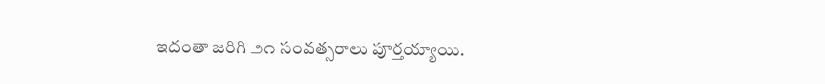ఇదంతా జరిగి ౨౧ సంవత్సరాలు పూర్తయ్యాయి.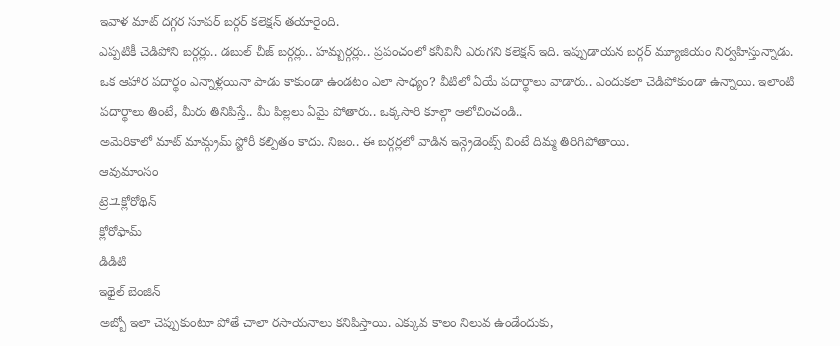ఇవాళ మాట్ దగ్గర సూపర్ బర్గర్ కలెక్షన్ తయారైంది.
ఎప్పటికీ చెడిపోని బర్గర్లు.. డబుల్ చీజ్ బర్గర్లు.. హమ్బర్గర్లు.. ప్రపంచంలో కనీవినీ ఎరుగని కలెక్షన్ ఇది. ఇప్పుడాయన బర్గర్ మ్యూజియం నిర్వహిస్తున్నాడు.
ఒక ఆహార పదార్థం ఎన్నాళ్లయినా పాడు కాకుండా ఉండటం ఎలా సాధ్యం? వీటిలో ఏయే పదార్థాలు వాడారు.. ఎందుకలా చెడిపోకుండా ఉన్నాయి. ఇలాంటి పదార్థాలు తింటే, మీరు తినిపిస్తే.. మీ పిల్లలు ఏమై పోతారు.. ఒక్కసారి కూల్గా ఆలోచించండి..
అమెరికాలో మాట్ మామ్గ్రమ్ స్టోరీ కల్పితం కాదు. నిజం.. ఈ బర్గర్లలో వాడిన ఇన్గ్రెడెంట్స్ వింటే దిమ్మ తిరిగిపోతాయి.
ఆవుమాంసం
ట్రెユక్లోరోథిన్
క్లోరోఫామ్
డిడిటి
ఇథైల్ బెంజిన్
అబ్బో ఇలా చెప్పుకుంటూ పోతే చాలా రసాయనాలు కనిపిస్తాయి. ఎక్కువ కాలం నిలువ ఉండేందుకు,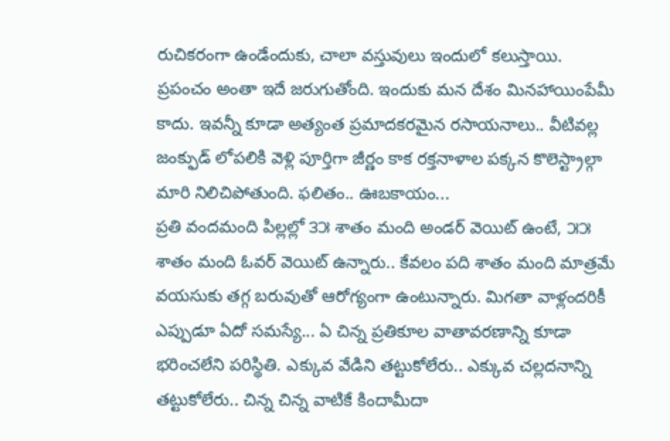రుచికరంగా ఉండేందుకు, చాలా వస్తువులు ఇందులో కలుస్తాయి. ప్రపంచం అంతా ఇదే జరుగుతోంది. ఇందుకు మన దేశం మినహాయింపేమీ కాదు. ఇవన్నీ కూడా అత్యంత ప్రమాదకరమైన రసాయనాలు.. వీటివల్ల జంక్ఫుడ్ లోపలికి వెళ్లి పూర్తిగా జీర్ణం కాక రక్తనాళాల పక్కన కొలెస్ట్రాల్గా మారి నిలిచిపోతుంది. ఫలితం.. ఊబకాయం...
ప్రతి వందమంది పిల్లల్లో ౩౫ శాతం మంది అండర్ వెయిట్ ఉంటే, ౫౫ శాతం మంది ఓవర్ వెయిట్ ఉన్నారు.. కేవలం పది శాతం మంది మాత్రమే వయసుకు తగ్గ బరువుతో ఆరోగ్యంగా ఉంటున్నారు. మిగతా వాళ్లందరికీ ఎప్పుడూ ఏదో సమస్యే... ఏ చిన్న ప్రతికూల వాతావరణాన్ని కూడా భరించలేని పరిస్థితి. ఎక్కువ వేడిని తట్టుకోలేరు.. ఎక్కువ చల్లదనాన్ని తట్టుకోలేరు.. చిన్న చిన్న వాటికే కిందామీదా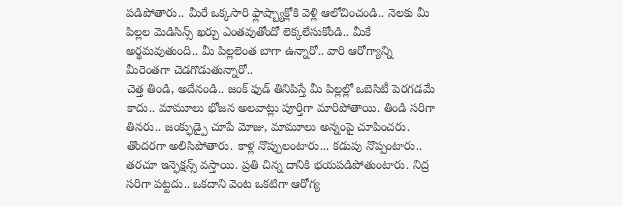పడిపోతారు.. మీరే ఒక్కసారి ఫ్లాష్బ్యాక్లోకి వెళ్లి ఆలోచించండి.. నెలకు మీ పిల్లల మెడిసిన్స్ ఖర్చు ఎంతవుతోందో లెక్కలేసుకోండి.. మీకే అర్థమవుతుంది.. మీ పిల్లలెంత బాగా ఉన్నారో.. వారి ఆరోగ్యాన్ని మీరెంతగా చెడగొడుతున్నారో..
చెత్త తిండి, అదేనండి.. జంక్ ఫుడ్ తినిపిస్తే మీ పిల్లల్లో ఒబెసిటీ పెరగడమే కాదు.. మామూలు భోజన అలవాట్లు పూర్తిగా మారిపోతాయి. తిండి సరిగా తినరు.. జంక్ఫుడ్పై చూపే మోజు, మామూలు అన్నంపై చూపించరు. తొందరగా అలిసిపోతారు. కాళ్ల నొప్పులంటారు... కడుపు నొప్పంటారు.. తరచూ ఇన్ఫెక్షన్స్ వస్తాయి. ప్రతి చిన్న దానికి భయపడిపోతుంటారు. నిద్ర సరిగా పట్టదు.. ఒకదాని వెంట ఒకటిగా ఆరోగ్య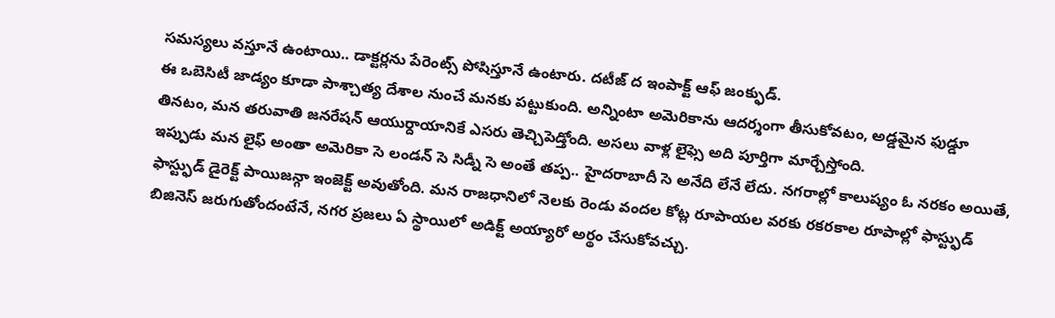సమస్యలు వస్తూనే ఉంటాయి.. డాక్టర్లను పేరెంట్స్ పోషిస్తూనే ఉంటారు. దటీజ్ ద ఇంపాక్ట్ ఆఫ్ జంక్ఫుడ్.
ఈ ఒబెసిటీ జాడ్యం కూడా పాశ్చాత్య దేశాల నుంచే మనకు పట్టుకుంది. అన్నింటా అమెరికాను ఆదర్శంగా తీసుకోవటం, అడ్డమైన ఫుడ్డూ తినటం, మన తరువాతి జనరేషన్ ఆయుర్దాయానికే ఎసరు తెచ్చిపెడ్తోంది. అసలు వాళ్ల లైఫ్సె అది పూర్తిగా మార్చేస్తోంది.
ఇప్పుడు మన లైఫ్ అంతా అమెరికా సె లండన్ సె సిడ్నీ సె అంతే తప్ప.. హైదరాబాదీ సె అనేది లేనే లేదు. నగరాల్లో కాలుష్యం ఓ నరకం అయితే, ఫాస్ట్ఫుడ్ డైరెక్ట్ పాయిజన్గా ఇంజెక్ట్ అవుతోంది. మన రాజధానిలో నెలకు రెండు వందల కోట్ల రూపాయల వరకు రకరకాల రూపాల్లో ఫాస్ట్ఫుడ్ బిజినెస్ జరుగుతోందంటేనే, నగర ప్రజలు ఏ స్థాయిలో అడిక్ట్ అయ్యారో అర్థం చేసుకోవచ్చు.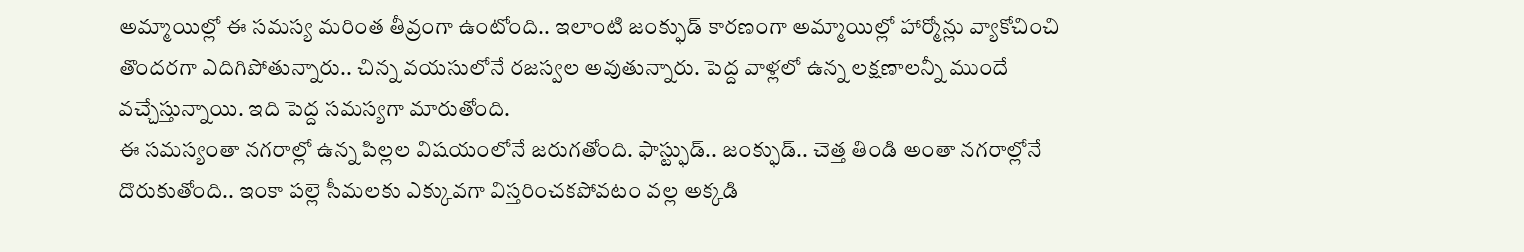అమ్మాయిల్లో ఈ సమస్య మరింత తీవ్రంగా ఉంటోంది.. ఇలాంటి జంక్ఫుడ్ కారణంగా అమ్మాయిల్లో హార్మోన్లు వ్యాకోచించి తొందరగా ఎదిగిపోతున్నారు.. చిన్న వయసులోనే రజస్వల అవుతున్నారు. పెద్ద వాళ్లలో ఉన్న లక్షణాలన్నీ ముందే వచ్చేస్తున్నాయి. ఇది పెద్ద సమస్యగా మారుతోంది.
ఈ సమస్యంతా నగరాల్లో ఉన్న పిల్లల విషయంలోనే జరుగతోంది. ఫాస్ట్ఫుడ్.. జంక్ఫుడ్.. చెత్త తిండి అంతా నగరాల్లోనే దొరుకుతోంది.. ఇంకా పల్లె సీమలకు ఎక్కువగా విస్తరించకపోవటం వల్ల అక్కడి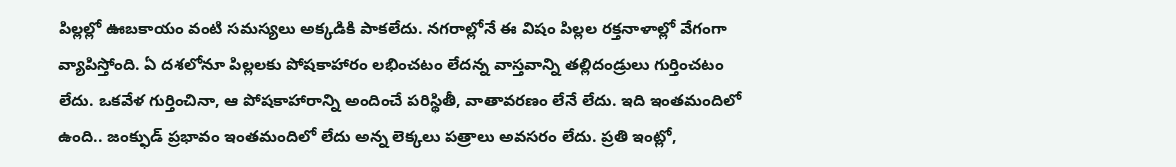పిల్లల్లో ఊబకాయం వంటి సమస్యలు అక్కడికి పాకలేదు. నగరాల్లోనే ఈ విషం పిల్లల రక్తనాళాల్లో వేగంగా వ్యాపిస్తోంది. ఏ దశలోనూ పిల్లలకు పోషకాహారం లభించటం లేదన్న వాస్తవాన్ని తల్లిదండ్రులు గుర్తించటం లేదు. ఒకవేళ గుర్తించినా, ఆ పోషకాహారాన్ని అందించే పరిస్థితీ, వాతావరణం లేనే లేదు. ఇది ఇంతమందిలో ఉంది.. జంక్ఫుడ్ ప్రభావం ఇంతమందిలో లేదు అన్న లెక్కలు పత్రాలు అవసరం లేదు. ప్రతి ఇంట్లో,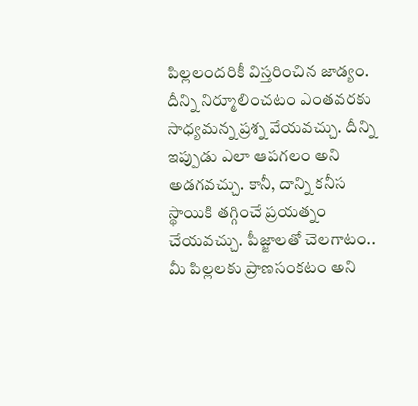పిల్లలందరికీ విస్తరించిన జాడ్యం. దీన్ని నిర్మూలించటం ఎంతవరకు సాధ్యమన్న ప్రశ్న వేయవచ్చు. దీన్ని ఇప్పుడు ఎలా ఆపగలం అని అడగవచ్చు. కానీ, దాన్ని కనీస స్థాయికి తగ్గించే ప్రయత్నం చేయవచ్చు. పీజ్జాలతో చెలగాటం.. మీ పిల్లలకు ప్రాణసంకటం అని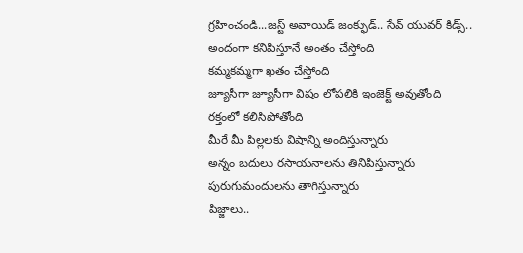గ్రహించండి...జస్ట్ అవాయిడ్ జంక్ఫుడ్.. సేవ్ యువర్ కిడ్స్..
అందంగా కనిపిస్తూనే అంతం చేస్తోంది
కమ్మకమ్మగా ఖతం చేస్తోంది
జ్యూసీగా జ్యూసీగా విషం లోపలికి ఇంజెక్ట్ అవుతోంది
రక్తంలో కలిసిపోతోంది
మీరే మీ పిల్లలకు విషాన్ని అందిస్తున్నారు
అన్నం బదులు రసాయనాలను తినిపిస్తున్నారు
పురుగుమందులను తాగిస్తున్నారు
పిజ్జాలు..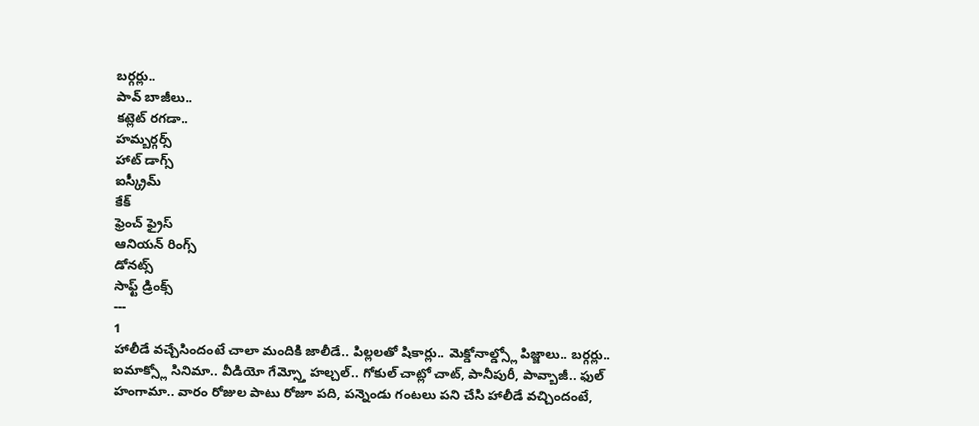బర్గర్లు..
పావ్ బాజీలు..
కట్లెట్ రగడా..
హమ్బర్గర్స్
హాట్ డాగ్స్
ఐస్క్రీమ్
కేక్
ఫ్రెంచ్ ఫ్రైస్
ఆనియన్ రింగ్స్
డోనట్స్
సాఫ్ట్ డ్రింక్స్
---
1
హాలీడే వచ్చేసిందంటే చాలా మందికి జాలీడే.. పిల్లలతో షికార్లు.. మెక్డోనాల్డ్స్లో పిజ్జాలు.. బర్గర్లు.. ఐమాక్స్లో సినిమా.. వీడియో గేమ్స్తో హల్చల్.. గోకుల్ చాట్లో చాట్, పానీపురీ, పావ్బాజీ.. ఫుల్ హంగామా.. వారం రోజుల పాటు రోజూ పది, పన్నెండు గంటలు పని చేసి హాలీడే వచ్చిందంటే,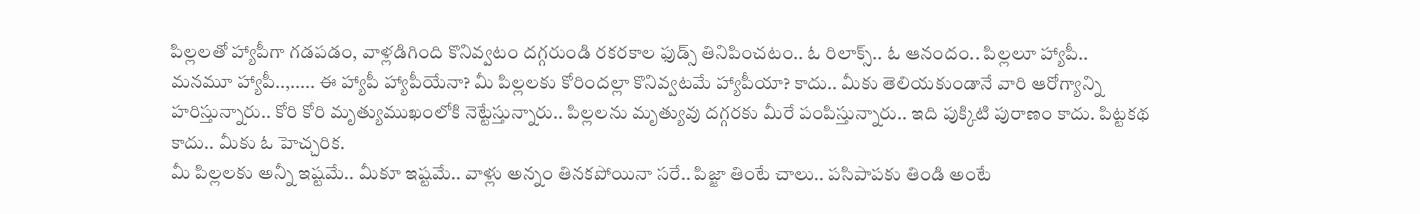పిల్లలతో హ్యాపీగా గడపడం, వాళ్లడిగింది కొనివ్వటం దగ్గరుండి రకరకాల ఫుడ్స్ తినిపించటం.. ఓ రిలాక్స్.. ఓ ఆనందం.. పిల్లలూ హ్యాపీ.. మనమూ హ్యాపీ..,..... ఈ హ్యాపీ హ్యాపీయేనా? మీ పిల్లలకు కోరిందల్లా కొనివ్వటమే హ్యాపీయా? కాదు.. మీకు తెలియకుండానే వారి ఆరోగ్యాన్ని హరిస్తున్నారు.. కోరి కోరి మృత్యుముఖంలోకి నెట్టేస్తున్నారు.. పిల్లలను మృత్యువు దగ్గరకు మీరే పంపిస్తున్నారు.. ఇది పుక్కిటి పురాణం కాదు. పిట్టకథ కాదు.. మీకు ఓ హెచ్చరిక.
మీ పిల్లలకు అన్నీ ఇష్టమే.. మీకూ ఇష్టమే.. వాళ్లు అన్నం తినకపోయినా సరే.. పిజ్జా తింటే చాలు.. పసిపాపకు తిండి అంటే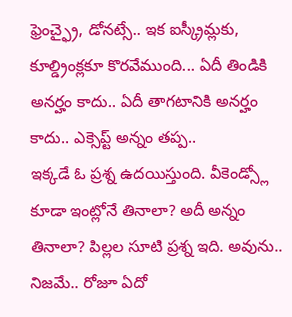ఫ్రెంచ్ఫ్రై, డోనట్సే.. ఇక ఐస్క్రీమ్లకు, కూల్డ్రింక్లకూ కొరవేముంది... ఏదీ తిండికి అనర్హం కాదు.. ఏదీ తాగటానికి అనర్హం కాదు.. ఎక్సెప్ట్ అన్నం తప్ప..
ఇక్కడే ఓ ప్రశ్న ఉదయిస్తుంది. వీకెండ్స్లో కూడా ఇంట్లోనే తినాలా? అదీ అన్నం తినాలా? పిల్లల సూటి ప్రశ్న ఇది. అవును.. నిజమే.. రోజూ ఏదో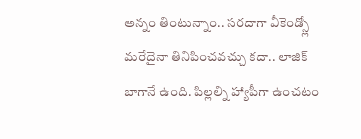అన్నం తింటున్నాం.. సరదాగా వీకెండ్స్లో మరేదైనా తినిపించవచ్చు కదా.. లాజిక్ బాగానే ఉంది. పిల్లల్ని హ్యాపీగా ఉంచటం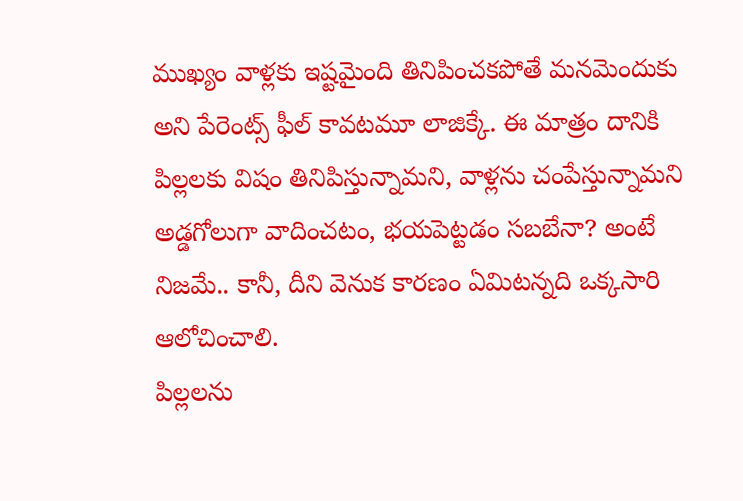ముఖ్యం వాళ్లకు ఇష్టమైంది తినిపించకపోతే మనమెందుకు అని పేరెంట్స్ ఫీల్ కావటమూ లాజిక్కే. ఈ మాత్రం దానికి పిల్లలకు విషం తినిపిస్తున్నామని, వాళ్లను చంపేస్తున్నామని అడ్డగోలుగా వాదించటం, భయపెట్టడం సబబేనా? అంటే నిజమే.. కానీ, దీని వెనుక కారణం ఏమిటన్నది ఒక్కసారి ఆలోచించాలి.
పిల్లలను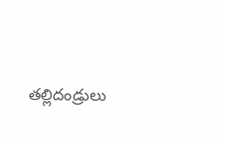తల్లిదండ్రులు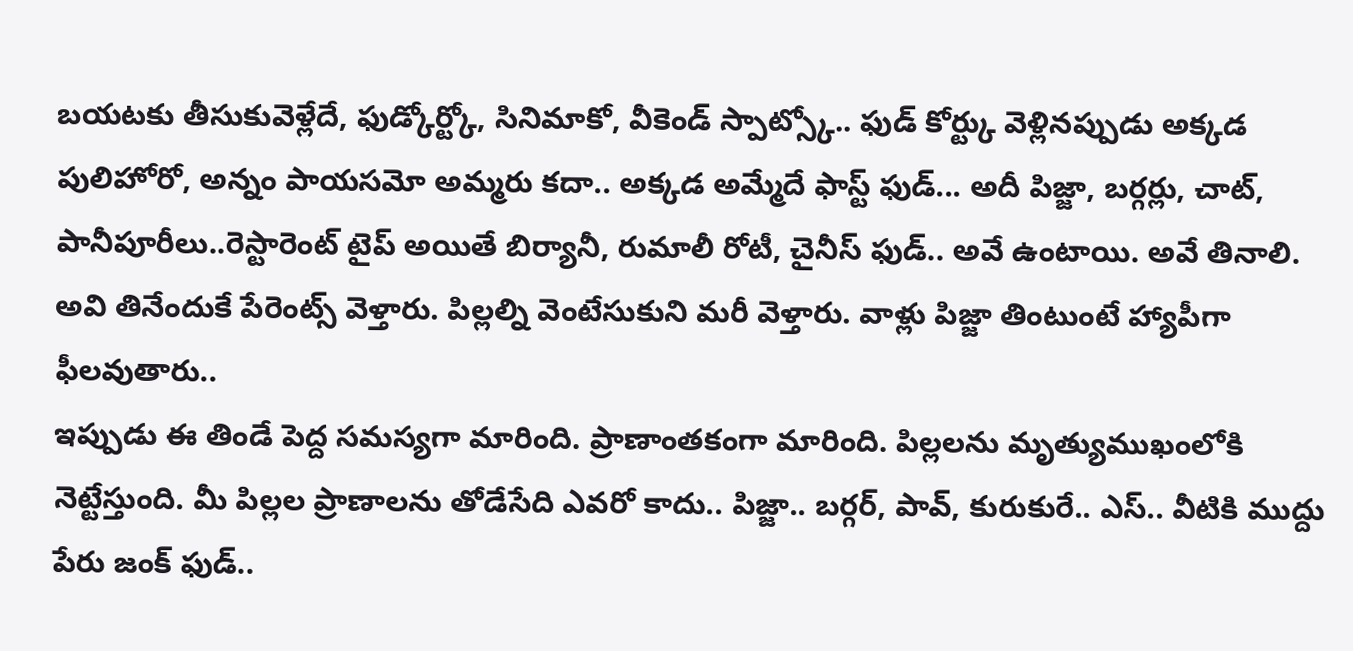బయటకు తీసుకువెళ్లేదే, ఫుడ్కోర్ట్కో, సినిమాకో, వీకెండ్ స్పాట్స్కో.. ఫుడ్ కోర్ట్కు వెళ్లినప్పుడు అక్కడ పులిహోరో, అన్నం పాయసమో అమ్మరు కదా.. అక్కడ అమ్మేదే ఫాస్ట్ ఫుడ్... అదీ పిజ్జా, బర్గర్లు, చాట్, పానీపూరీలు..రెస్టారెంట్ టైప్ అయితే బిర్యానీ, రుమాలీ రోటీ, చైనీస్ ఫుడ్.. అవే ఉంటాయి. అవే తినాలి. అవి తినేందుకే పేరెంట్స్ వెళ్తారు. పిల్లల్ని వెంటేసుకుని మరీ వెళ్తారు. వాళ్లు పిజ్జా తింటుంటే హ్యాపీగా ఫీలవుతారు..
ఇప్పుడు ఈ తిండే పెద్ద సమస్యగా మారింది. ప్రాణాంతకంగా మారింది. పిల్లలను మృత్యుముఖంలోకి నెట్టేస్తుంది. మీ పిల్లల ప్రాణాలను తోడేసేది ఎవరో కాదు.. పిజ్జా.. బర్గర్, పావ్, కురుకురే.. ఎస్.. వీటికి ముద్దు పేరు జంక్ ఫుడ్..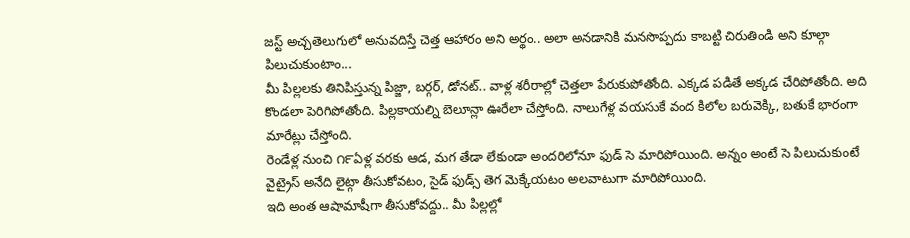జస్ట్ అచ్చతెలుగులో అనువదిస్తే చెత్త ఆహారం అని అర్థం.. అలా అనడానికి మనసొప్పదు కాబట్టి చిరుతిండి అని కూల్గా పిలుచుకుంటాం...
మీ పిల్లలకు తినిపిస్తున్న పిజ్జా, బర్గర్, డోనట్.. వాళ్ల శరీరాల్లో చెత్తలా పేరుకుపోతోంది. ఎక్కడ పడితే అక్కడ చేరిపోతోంది. అది కొండలా పెరిగిపోతోంది. పిల్లకాయల్ని బెలూన్లా ఊరేలా చేస్తోంది. నాలుగేళ్ల వయసుకే వంద కిలోల బరువెక్కి, బతుకే భారంగా మారేట్లు చేస్తోంది.
రెండేళ్ల నుంచి ౧౯ఏళ్ల వరకు ఆడ, మగ తేడా లేకుండా అందరిలోనూ ఫుడ్ సె మారిపోయింది. అన్నం అంటే సె పిలుచుకుంటే వైట్రైస్ అనేది లైట్గా తీసుకోవటం, సైడ్ ఫుడ్స్ తెగ మెక్కేయటం అలవాటుగా మారిపోయింది.
ఇది అంత ఆషామాషీగా తీసుకోవద్దు.. మీ పిల్లల్లో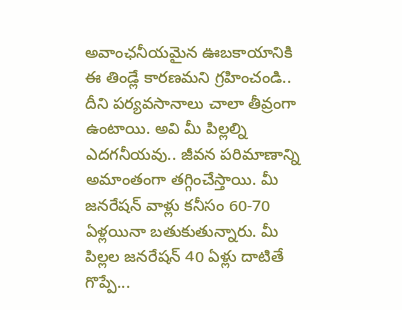అవాంఛనీయమైన ఊబకాయానికి ఈ తిండ్లే కారణమని గ్రహించండి.. దీని పర్యవసానాలు చాలా తీవ్రంగా ఉంటాయి. అవి మీ పిల్లల్ని ఎదగనీయవు.. జీవన పరిమాణాన్ని అమాంతంగా తగ్గించేస్తాయి. మీ జనరేషన్ వాళ్లు కనీసం 60-70 ఏళ్లయినా బతుకుతున్నారు. మీ పిల్లల జనరేషన్ 40 ఏళ్లు దాటితే గొప్పే...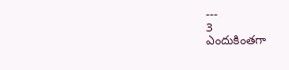---
3
ఎందుకింతగా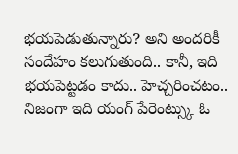భయపెడుతున్నారు? అని అందరికీ సందేహం కలుగుతుంది.. కానీ, ఇది భయపెట్టడం కాదు.. హెచ్చరించటం.. నిజంగా ఇది యంగ్ పేరెంట్స్కు ఓ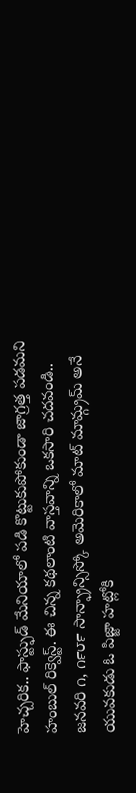హెచ్చరిక.. ఫాస్ట్ఫుడ్ మేనియాలో పడి కొట్టుకుపోకుండా జాగ్రత్త పడమని హంబుల్ రిక్వెస్ట్. ఈ చిన్న కథలాంటి వాస్తవాన్ని ఒకసారి చదవండి..
జనవరి ౧, ౧౯౮౯ సాన్ఫ్రాన్సిస్కో అమెరికాలో మాట్ మామ్గ్రమ్ అనే యువకుడు ఓ పిజ్జా హట్లోకి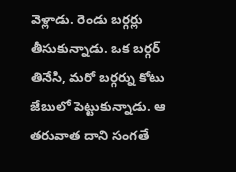వెళ్లాడు. రెండు బర్గర్లు తీసుకున్నాడు. ఒక బర్గర్ తినేసి, మరో బర్గర్ను కోటు జేబులో పెట్టుకున్నాడు. ఆ తరువాత దాని సంగతే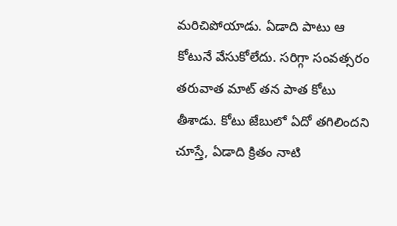మరిచిపోయాడు. ఏడాది పాటు ఆ కోటునే వేసుకోలేదు. సరిగ్గా సంవత్సరం తరువాత మాట్ తన పాత కోటు తీశాడు. కోటు జేబులో ఏదో తగిలిందని చూస్తే, ఏడాది క్రితం నాటి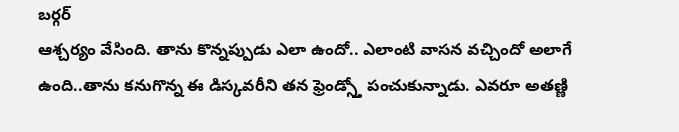బర్గర్
ఆశ్చర్యం వేసింది. తాను కొన్నప్పుడు ఎలా ఉందో.. ఎలాంటి వాసన వచ్చిందో అలాగే ఉంది..తాను కనుగొన్న ఈ డిస్కవరీని తన ఫ్రెండ్స్తో పంచుకున్నాడు. ఎవరూ అతణ్ణి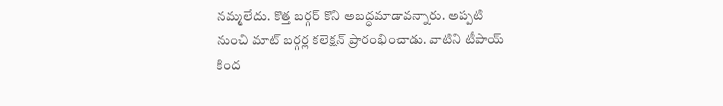నమ్మలేదు. కొత్త బర్గర్ కొని అబద్ధమాడావన్నారు. అప్పటి నుంచి మాట్ బర్గర్ల కలెక్షన్ ప్రారంభించాడు. వాటిని టీపాయ్ కింద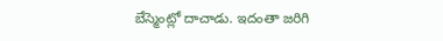బేస్మెంట్లో దాచాడు. ఇదంతా జరిగి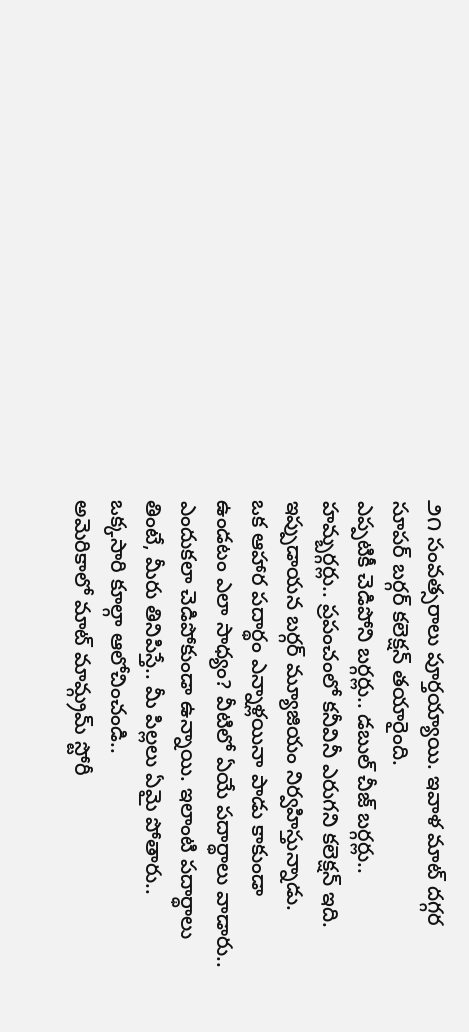౨౧ సంవత్సరాలు పూర్తయ్యాయి. ఇవాళ మాట్ దగ్గర సూపర్ బర్గర్ కలెక్షన్ తయారైంది.
ఎప్పటికీ చెడిపోని బర్గర్లు.. డబుల్ చీజ్ బర్గర్లు.. హమ్బర్గర్లు.. ప్రపంచంలో కనీవినీ ఎరుగని కలెక్షన్ ఇది. ఇప్పుడాయన బర్గర్ మ్యూజియం నిర్వహిస్తున్నాడు.
ఒక ఆహార పదార్థం ఎన్నాళ్లయినా పాడు కాకుండా ఉండటం ఎలా సాధ్యం? వీటిలో ఏయే పదార్థాలు వాడారు.. ఎందుకలా చెడిపోకుండా ఉన్నాయి. ఇలాంటి పదార్థాలు తింటే, మీరు తినిపిస్తే.. మీ పిల్లలు ఏమై పోతారు.. ఒక్కసారి కూల్గా ఆలోచించండి..
అమెరికాలో మాట్ మామ్గ్రమ్ స్టోరీ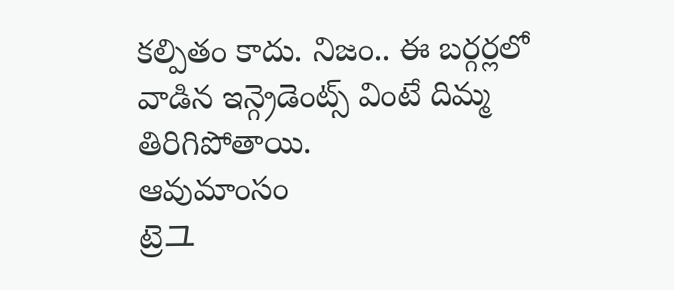కల్పితం కాదు. నిజం.. ఈ బర్గర్లలో వాడిన ఇన్గ్రెడెంట్స్ వింటే దిమ్మ తిరిగిపోతాయి.
ఆవుమాంసం
ట్రెユ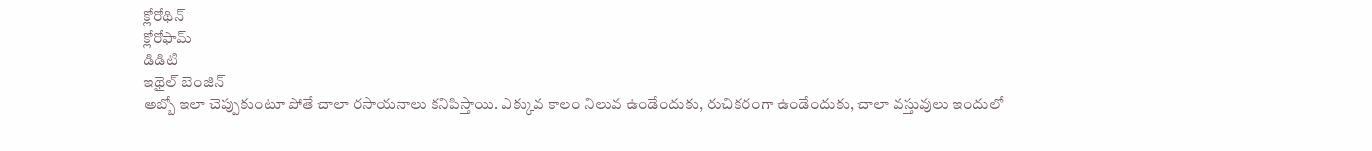క్లోరోథిన్
క్లోరోఫామ్
డిడిటి
ఇథైల్ బెంజిన్
అబ్బో ఇలా చెప్పుకుంటూ పోతే చాలా రసాయనాలు కనిపిస్తాయి. ఎక్కువ కాలం నిలువ ఉండేందుకు, రుచికరంగా ఉండేందుకు, చాలా వస్తువులు ఇందులో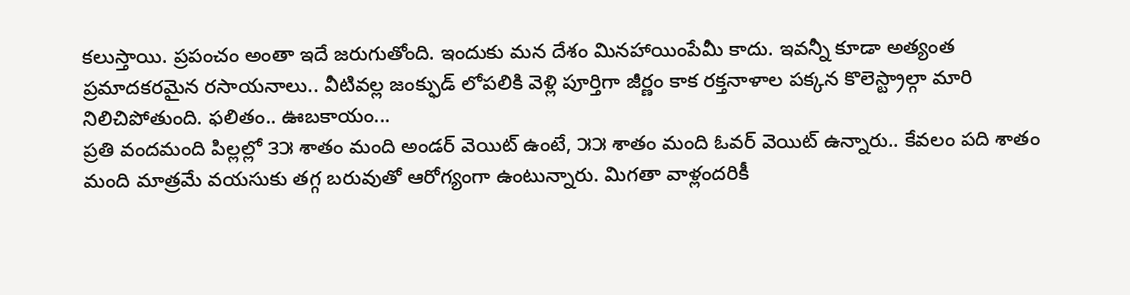కలుస్తాయి. ప్రపంచం అంతా ఇదే జరుగుతోంది. ఇందుకు మన దేశం మినహాయింపేమీ కాదు. ఇవన్నీ కూడా అత్యంత ప్రమాదకరమైన రసాయనాలు.. వీటివల్ల జంక్ఫుడ్ లోపలికి వెళ్లి పూర్తిగా జీర్ణం కాక రక్తనాళాల పక్కన కొలెస్ట్రాల్గా మారి నిలిచిపోతుంది. ఫలితం.. ఊబకాయం...
ప్రతి వందమంది పిల్లల్లో ౩౫ శాతం మంది అండర్ వెయిట్ ఉంటే, ౫౫ శాతం మంది ఓవర్ వెయిట్ ఉన్నారు.. కేవలం పది శాతం మంది మాత్రమే వయసుకు తగ్గ బరువుతో ఆరోగ్యంగా ఉంటున్నారు. మిగతా వాళ్లందరికీ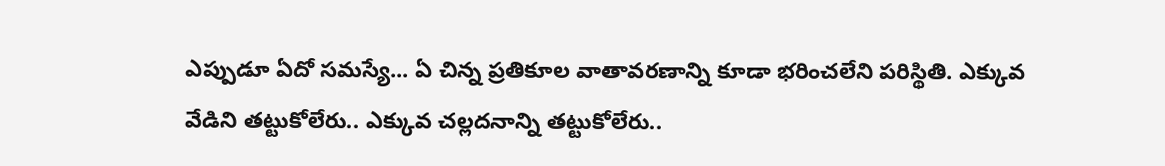ఎప్పుడూ ఏదో సమస్యే... ఏ చిన్న ప్రతికూల వాతావరణాన్ని కూడా భరించలేని పరిస్థితి. ఎక్కువ వేడిని తట్టుకోలేరు.. ఎక్కువ చల్లదనాన్ని తట్టుకోలేరు..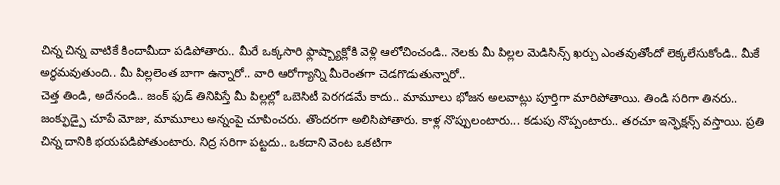చిన్న చిన్న వాటికే కిందామీదా పడిపోతారు.. మీరే ఒక్కసారి ఫ్లాష్బ్యాక్లోకి వెళ్లి ఆలోచించండి.. నెలకు మీ పిల్లల మెడిసిన్స్ ఖర్చు ఎంతవుతోందో లెక్కలేసుకోండి.. మీకే అర్థమవుతుంది.. మీ పిల్లలెంత బాగా ఉన్నారో.. వారి ఆరోగ్యాన్ని మీరెంతగా చెడగొడుతున్నారో..
చెత్త తిండి, అదేనండి.. జంక్ ఫుడ్ తినిపిస్తే మీ పిల్లల్లో ఒబెసిటీ పెరగడమే కాదు.. మామూలు భోజన అలవాట్లు పూర్తిగా మారిపోతాయి. తిండి సరిగా తినరు.. జంక్ఫుడ్పై చూపే మోజు, మామూలు అన్నంపై చూపించరు. తొందరగా అలిసిపోతారు. కాళ్ల నొప్పులంటారు... కడుపు నొప్పంటారు.. తరచూ ఇన్ఫెక్షన్స్ వస్తాయి. ప్రతి చిన్న దానికి భయపడిపోతుంటారు. నిద్ర సరిగా పట్టదు.. ఒకదాని వెంట ఒకటిగా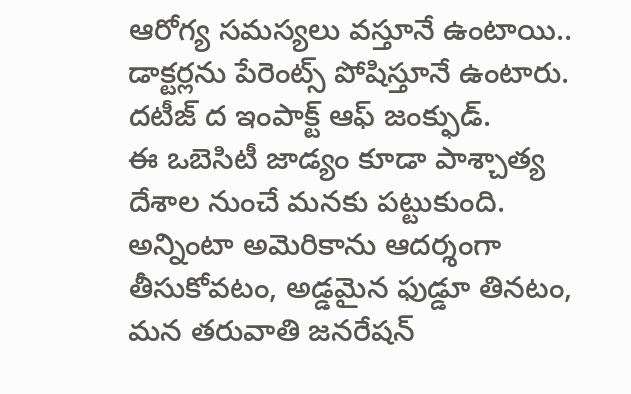ఆరోగ్య సమస్యలు వస్తూనే ఉంటాయి.. డాక్టర్లను పేరెంట్స్ పోషిస్తూనే ఉంటారు. దటీజ్ ద ఇంపాక్ట్ ఆఫ్ జంక్ఫుడ్.
ఈ ఒబెసిటీ జాడ్యం కూడా పాశ్చాత్య దేశాల నుంచే మనకు పట్టుకుంది. అన్నింటా అమెరికాను ఆదర్శంగా తీసుకోవటం, అడ్డమైన ఫుడ్డూ తినటం, మన తరువాతి జనరేషన్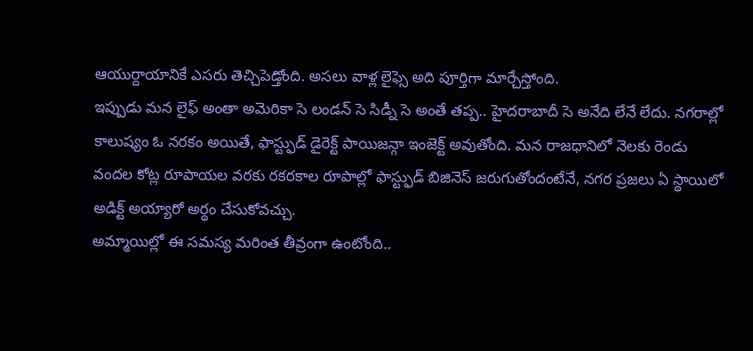ఆయుర్దాయానికే ఎసరు తెచ్చిపెడ్తోంది. అసలు వాళ్ల లైఫ్సె అది పూర్తిగా మార్చేస్తోంది.
ఇప్పుడు మన లైఫ్ అంతా అమెరికా సె లండన్ సె సిడ్నీ సె అంతే తప్ప.. హైదరాబాదీ సె అనేది లేనే లేదు. నగరాల్లో కాలుష్యం ఓ నరకం అయితే, ఫాస్ట్ఫుడ్ డైరెక్ట్ పాయిజన్గా ఇంజెక్ట్ అవుతోంది. మన రాజధానిలో నెలకు రెండు వందల కోట్ల రూపాయల వరకు రకరకాల రూపాల్లో ఫాస్ట్ఫుడ్ బిజినెస్ జరుగుతోందంటేనే, నగర ప్రజలు ఏ స్థాయిలో అడిక్ట్ అయ్యారో అర్థం చేసుకోవచ్చు.
అమ్మాయిల్లో ఈ సమస్య మరింత తీవ్రంగా ఉంటోంది..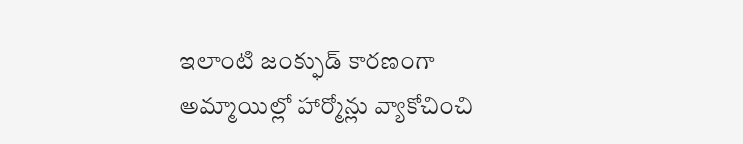ఇలాంటి జంక్ఫుడ్ కారణంగా అమ్మాయిల్లో హార్మోన్లు వ్యాకోచించి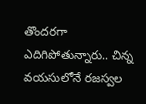తొందరగా ఎదిగిపోతున్నారు.. చిన్న వయసులోనే రజస్వల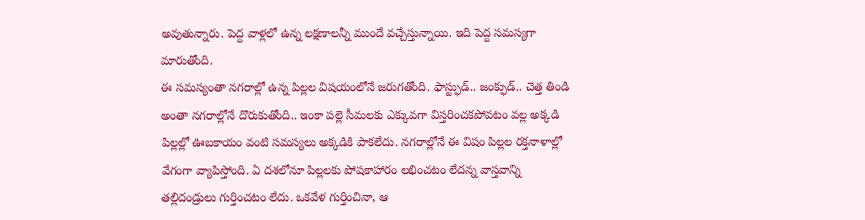అవుతున్నారు. పెద్ద వాళ్లలో ఉన్న లక్షణాలన్నీ ముందే వచ్చేస్తున్నాయి. ఇది పెద్ద సమస్యగా మారుతోంది.
ఈ సమస్యంతా నగరాల్లో ఉన్న పిల్లల విషయంలోనే జరుగతోంది. ఫాస్ట్ఫుడ్.. జంక్ఫుడ్.. చెత్త తిండి అంతా నగరాల్లోనే దొరుకుతోంది.. ఇంకా పల్లె సీమలకు ఎక్కువగా విస్తరించకపోవటం వల్ల అక్కడి పిల్లల్లో ఊబకాయం వంటి సమస్యలు అక్కడికి పాకలేదు. నగరాల్లోనే ఈ విషం పిల్లల రక్తనాళాల్లో వేగంగా వ్యాపిస్తోంది. ఏ దశలోనూ పిల్లలకు పోషకాహారం లభించటం లేదన్న వాస్తవాన్ని తల్లిదండ్రులు గుర్తించటం లేదు. ఒకవేళ గుర్తించినా, ఆ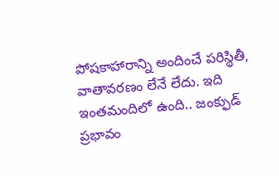పోషకాహారాన్ని అందించే పరిస్థితీ, వాతావరణం లేనే లేదు. ఇది ఇంతమందిలో ఉంది.. జంక్ఫుడ్ ప్రభావం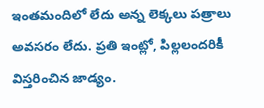ఇంతమందిలో లేదు అన్న లెక్కలు పత్రాలు అవసరం లేదు. ప్రతి ఇంట్లో, పిల్లలందరికీ విస్తరించిన జాడ్యం.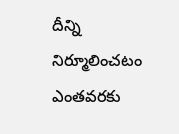దీన్ని నిర్మూలించటం ఎంతవరకు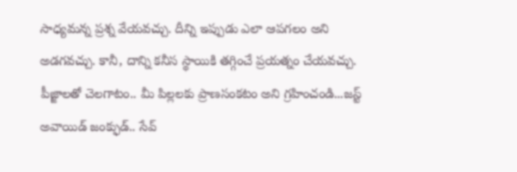సాధ్యమన్న ప్రశ్న వేయవచ్చు. దీన్ని ఇప్పుడు ఎలా ఆపగలం అని అడగవచ్చు. కానీ, దాన్ని కనీస స్థాయికి తగ్గించే ప్రయత్నం చేయవచ్చు. పీజ్జాలతో చెలగాటం.. మీ పిల్లలకు ప్రాణసంకటం అని గ్రహించండి...జస్ట్ అవాయిడ్ జంక్ఫుడ్.. సేవ్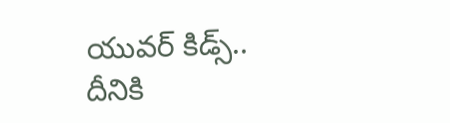యువర్ కిడ్స్..
దీనికి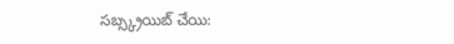సబ్స్క్రయిబ్ చేయి: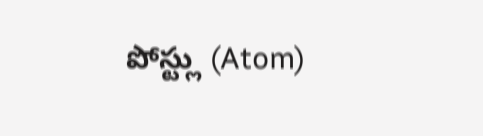పోస్ట్లు (Atom)